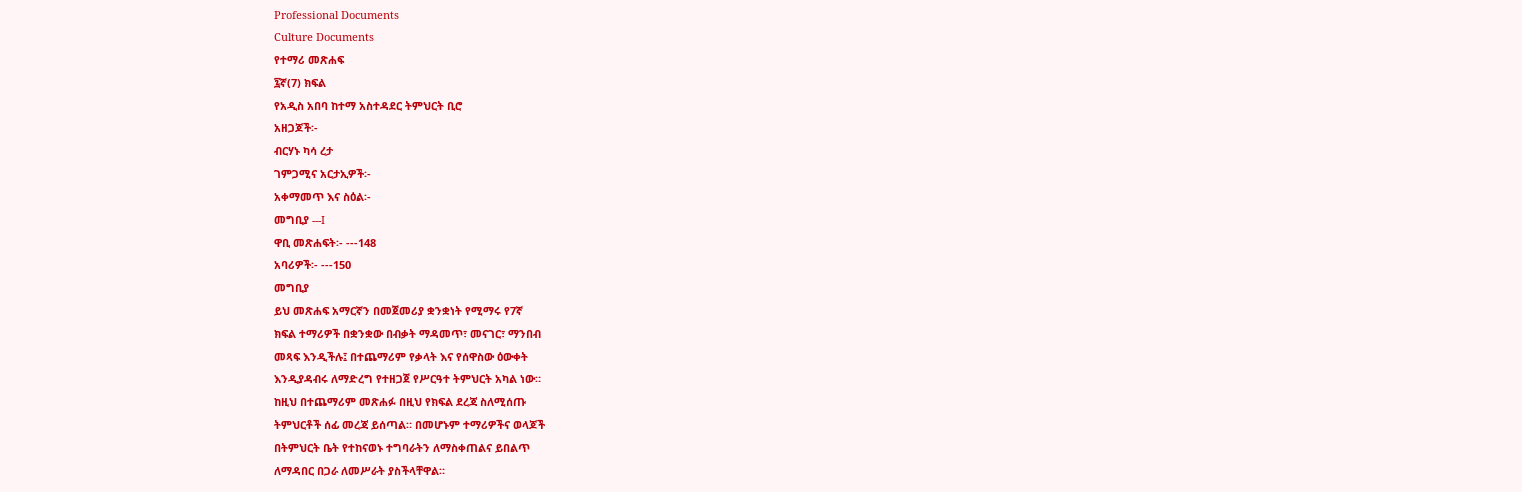Professional Documents
Culture Documents
የተማሪ መጽሐፍ
፯ኛ(7) ክፍል
የአዲስ አበባ ከተማ አስተዳደር ትምህርት ቢሮ
አዘጋጆች፡-
ብርሃኑ ካሳ ረታ
ገምጋሚና አርታኢዎች፡-
አቀማመጥ እና ስዕል፡-
መግቢያ ---I
ዋቢ መጽሐፍት፡- ---148
አባሪዎች፡- ---150
መግቢያ
ይህ መጽሐፍ አማርኛን በመጀመሪያ ቋንቋነት የሚማሩ የ7ኛ
ክፍል ተማሪዎች በቋንቋው በብቃት ማዳመጥ፣ መናገር፣ ማንበብ
መጻፍ እንዲችሉ፤ በተጨማሪም የቃላት እና የሰዋስው ዕውቀት
እንዲያዳብሩ ለማድረግ የተዘጋጀ የሥርዓተ ትምህርት አካል ነው።
ከዚህ በተጨማሪም መጽሐፉ በዚህ የክፍል ደረጃ ስለሚሰጡ
ትምህርቶች ሰፊ መረጃ ይሰጣል። በመሆኑም ተማሪዎችና ወላጆች
በትምህርት ቤት የተከናወኑ ተግባራትን ለማስቀጠልና ይበልጥ
ለማዳበር በጋራ ለመሥራት ያስችላቸዋል።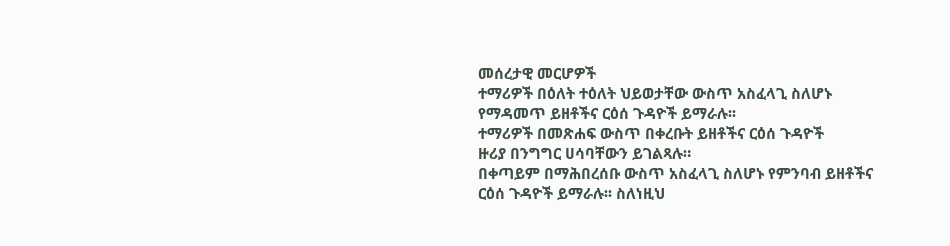መሰረታዊ መርሆዎች
ተማሪዎች በዕለት ተዕለት ህይወታቸው ውስጥ አስፈላጊ ስለሆኑ
የማዳመጥ ይዘቶችና ርዕሰ ጉዳዮች ይማራሉ፡፡
ተማሪዎች በመጽሐፍ ውስጥ በቀረቡት ይዘቶችና ርዕሰ ጉዳዮች
ዙሪያ በንግግር ሀሳባቸውን ይገልጻሉ።
በቀጣይም በማሕበረሰቡ ውስጥ አስፈላጊ ስለሆኑ የምንባብ ይዘቶችና
ርዕሰ ጉዳዮች ይማራሉ፡፡ ስለነዚህ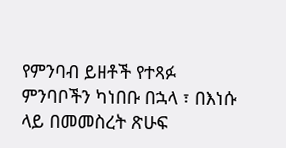የምንባብ ይዘቶች የተጻፉ
ምንባቦችን ካነበቡ በኋላ ፣ በእነሱ ላይ በመመስረት ጽሁፍ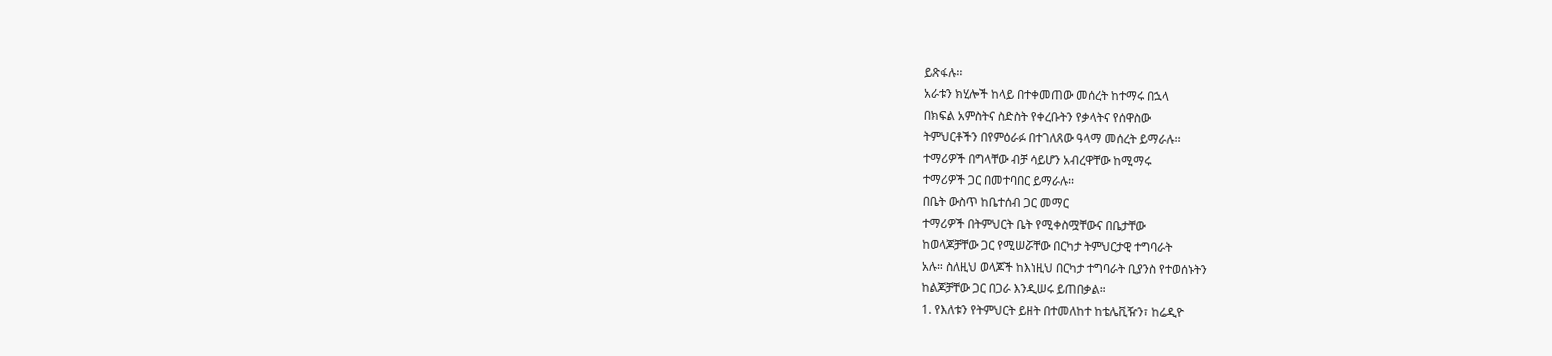ይጽፋሉ፡፡
አራቱን ክሂሎች ከላይ በተቀመጠው መሰረት ከተማሩ በኋላ
በክፍል አምስትና ስድስት የቀረቡትን የቃላትና የሰዋስው
ትምህርቶችን በየምዕራፉ በተገለጸው ዓላማ መሰረት ይማራሉ፡፡
ተማሪዎች በግላቸው ብቻ ሳይሆን አብረዋቸው ከሚማሩ
ተማሪዎች ጋር በመተባበር ይማራሉ፡፡
በቤት ውስጥ ከቤተሰብ ጋር መማር
ተማሪዎች በትምህርት ቤት የሚቀስሟቸውና በቤታቸው
ከወላጆቻቸው ጋር የሚሠሯቸው በርካታ ትምህርታዊ ተግባራት
አሉ። ስለዚህ ወላጆች ከእነዚህ በርካታ ተግባራት ቢያንስ የተወሰኑትን
ከልጆቻቸው ጋር በጋራ እንዲሠሩ ይጠበቃል።
1. የእለቱን የትምህርት ይዘት በተመለከተ ከቴሌቪዥን፣ ከሬዲዮ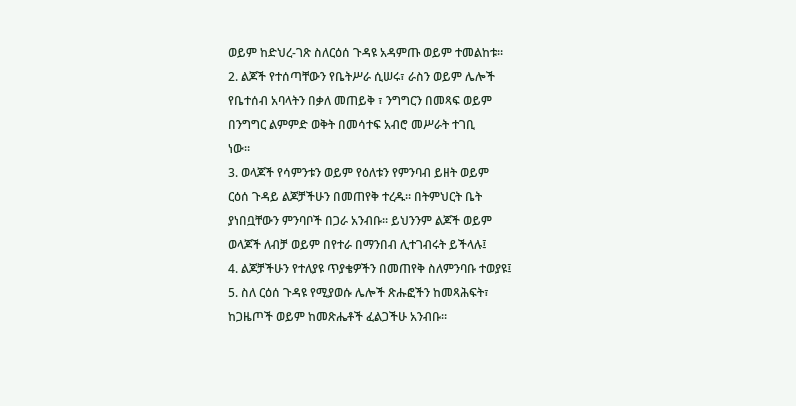ወይም ከድህረ-ገጽ ስለርዕሰ ጉዳዩ አዳምጡ ወይም ተመልከቱ።
2. ልጆች የተሰጣቸውን የቤትሥራ ሲሠሩ፣ ራስን ወይም ሌሎች
የቤተሰብ አባላትን በቃለ መጠይቅ ፣ ንግግርን በመጻፍ ወይም
በንግግር ልምምድ ወቅት በመሳተፍ አብሮ መሥራት ተገቢ
ነው።
3. ወላጆች የሳምንቱን ወይም የዕለቱን የምንባብ ይዘት ወይም
ርዕሰ ጉዳይ ልጆቻችሁን በመጠየቅ ተረዱ። በትምህርት ቤት
ያነበቧቸውን ምንባቦች በጋራ አንብቡ። ይህንንም ልጆች ወይም
ወላጆች ለብቻ ወይም በየተራ በማንበብ ሊተገብሩት ይችላሉ፤
4. ልጆቻችሁን የተለያዩ ጥያቄዎችን በመጠየቅ ስለምንባቡ ተወያዩ፤
5. ስለ ርዕሰ ጉዳዩ የሚያወሱ ሌሎች ጽሑፎችን ከመጻሕፍት፣
ከጋዜጦች ወይም ከመጽሔቶች ፈልጋችሁ አንብቡ።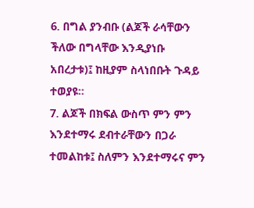6. በግል ያንብቡ (ልጆች ራሳቸውን ችለው በግላቸው እንዲያነቡ
አበረታቱ)፤ ከዚያም ስላነበቡት ጉዳይ ተወያዩ።
7. ልጆች በክፍል ውስጥ ምን ምን እንደተማሩ ደብተራቸውን በጋራ
ተመልከቱ፤ ስለምን እንደተማሩና ምን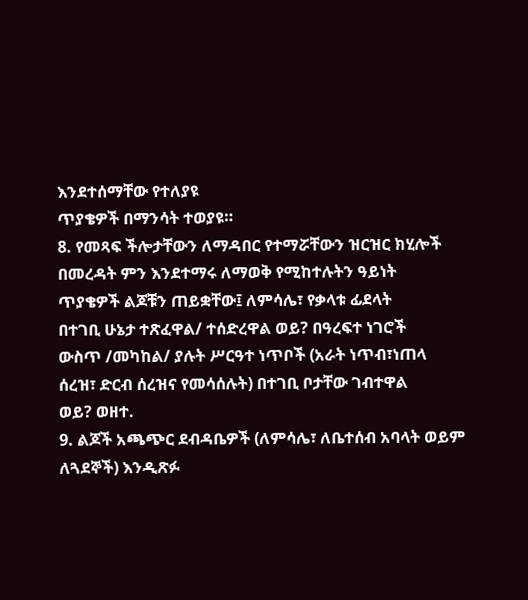እንደተሰማቸው የተለያዩ
ጥያቄዎች በማንሳት ተወያዩ።
8. የመጻፍ ችሎታቸውን ለማዳበር የተማሯቸውን ዝርዝር ክሂሎች
በመረዳት ምን እንደተማሩ ለማወቅ የሚከተሉትን ዓይነት
ጥያቄዎች ልጆቹን ጠይቋቸው፤ ለምሳሌ፣ የቃላቱ ፊደላት
በተገቢ ሁኔታ ተጽፈዋል/ ተሰድረዋል ወይ? በዓረፍተ ነገሮች
ውስጥ /መካከል/ ያሉት ሥርዓተ ነጥቦች (አራት ነጥብ፣ነጠላ
ሰረዝ፣ ድርብ ሰረዝና የመሳሰሉት) በተገቢ ቦታቸው ገብተዋል
ወይ? ወዘተ.
9. ልጆች አጫጭር ደብዳቤዎች (ለምሳሌ፣ ለቤተሰብ አባላት ወይም
ለጓደኞች) እንዲጽፉ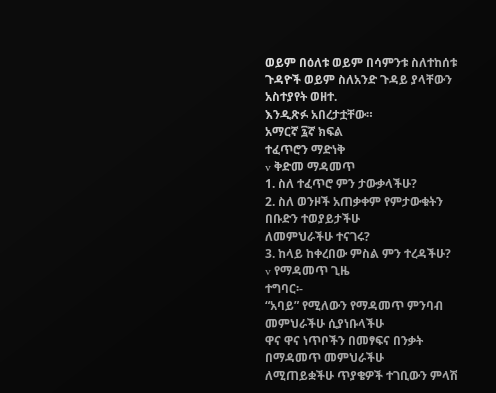ወይም በዕለቱ ወይም በሳምንቱ ስለተከሰቱ
ጉዳዮች ወይም ስለአንድ ጉዳይ ያላቸውን አስተያየት ወዘተ.
እንዲጽፉ አበረታቷቸው።
አማርኛ ፯ኛ ክፍል
ተፈጥሮን ማድነቅ
v ቅድመ ማዳመጥ
1. ስለ ተፈጥሮ ምን ታውቃላችሁ?
2. ስለ ወንዞች አጠቃቀም የምታውቁትን በቡድን ተወያይታችሁ
ለመምህራችሁ ተናገሩ?
3. ከላይ ከቀረበው ምስል ምን ተረዳችሁ?
v የማዳመጥ ጊዜ
ተግባር፡-
“አባይ” የሚለውን የማዳመጥ ምንባብ መምህራችሁ ሲያነቡላችሁ
ዋና ዋና ነጥቦችን በመፃፍና በንቃት በማዳመጥ መምህራችሁ
ለሚጠይቋችሁ ጥያቄዎች ተገቢውን ምላሽ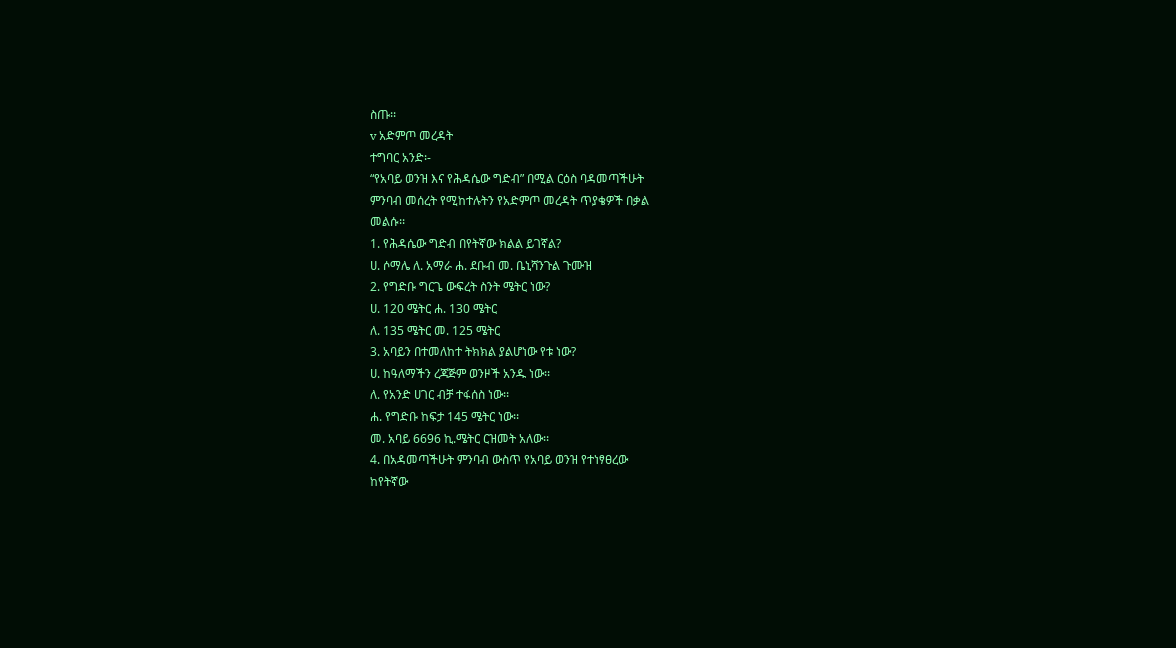ስጡ፡፡
v አድምጦ መረዳት
ተግባር አንድ፡-
“የአባይ ወንዝ እና የሕዳሴው ግድብ” በሚል ርዕስ ባዳመጣችሁት
ምንባብ መሰረት የሚከተሉትን የአድምጦ መረዳት ጥያቄዎች በቃል
መልሱ፡፡
1. የሕዳሴው ግድብ በየትኛው ክልል ይገኛል?
ሀ. ሶማሌ ለ. አማራ ሐ. ደቡብ መ. ቤኒሻንጉል ጉሙዝ
2. የግድቡ ግርጌ ውፍረት ስንት ሜትር ነው?
ሀ. 120 ሜትር ሐ. 130 ሜትር
ለ. 135 ሜትር መ. 125 ሜትር
3. አባይን በተመለከተ ትክክል ያልሆነው የቱ ነው?
ሀ. ከዓለማችን ረጃጅም ወንዞች አንዱ ነው፡፡
ለ. የአንድ ሀገር ብቻ ተፋሰስ ነው፡፡
ሐ. የግድቡ ከፍታ 145 ሜትር ነው፡፡
መ. አባይ 6696 ኪ.ሜትር ርዝመት አለው፡፡
4. በአዳመጣችሁት ምንባብ ውስጥ የአባይ ወንዝ የተነፃፀረው
ከየትኛው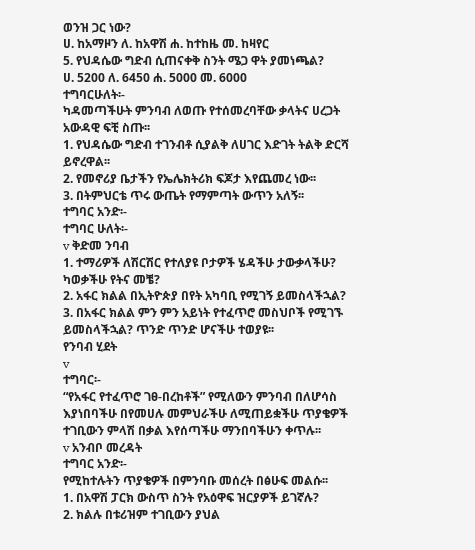ወንዝ ጋር ነው?
ሀ. ከአማዞን ለ. ከአዋሽ ሐ. ከተከዜ መ. ከዛየር
5. የህዳሴው ግድብ ሲጠናቀቅ ስንት ሜጋ ዋት ያመነጫል?
ሀ. 5200 ለ. 6450 ሐ. 5000 መ. 6000
ተግባርሁለት፡-
ካዳመጣችሁት ምንባብ ለወጡ የተሰመረባቸው ቃላትና ሀረጋት
አውዳዊ ፍቺ ስጡ፡፡
1. የህዳሴው ግድብ ተገንብቶ ሲያልቅ ለሀገር እድገት ትልቅ ድርሻ
ይኖረዋል፡፡
2. የመኖሪያ ቤታችን የኤሌክትሪክ ፍጆታ እየጨመረ ነው፡፡
3. በትምህርቴ ጥሩ ውጤት የማምጣት ውጥን አለኝ፡፡
ተግባር አንድ፡-
ተግባር ሁለት፡-
v ቅድመ ንባብ
1. ተማሪዎች ለሽርሽር የተለያዩ ቦታዎች ሄዳችሁ ታውቃላችሁ?
ካወቃችሁ የትና መቼ?
2. አፋር ክልል በኢትዮጵያ በየት አካባቢ የሚገኝ ይመስላችኋል?
3. በአፋር ክልል ምን ምን አይነት የተፈጥሮ መስህቦች የሚገኙ
ይመስላችኋል? ጥንድ ጥንድ ሆናችሁ ተወያዩ፡፡
የንባብ ሂደት
v
ተግባር፡-
“የአፋር የተፈጥሮ ገፀ-በረከቶች” የሚለውን ምንባብ በለሆሳስ
እያነበባችሁ በየመሀሉ መምህራችሁ ለሚጠይቋችሁ ጥያቄዎች
ተገቢውን ምላሽ በቃል እየሰጣችሁ ማንበባችሁን ቀጥሉ፡፡
v አንብቦ መረዳት
ተግባር አንድ፡-
የሚከተሉትን ጥያቄዎች በምንባቡ መሰረት በፅሁፍ መልሱ፡፡
1. በአዋሽ ፓርክ ውስጥ ስንት የአዕዋፍ ዝርያዎች ይገኛሉ?
2. ክልሉ በቱሪዝም ተገቢውን ያህል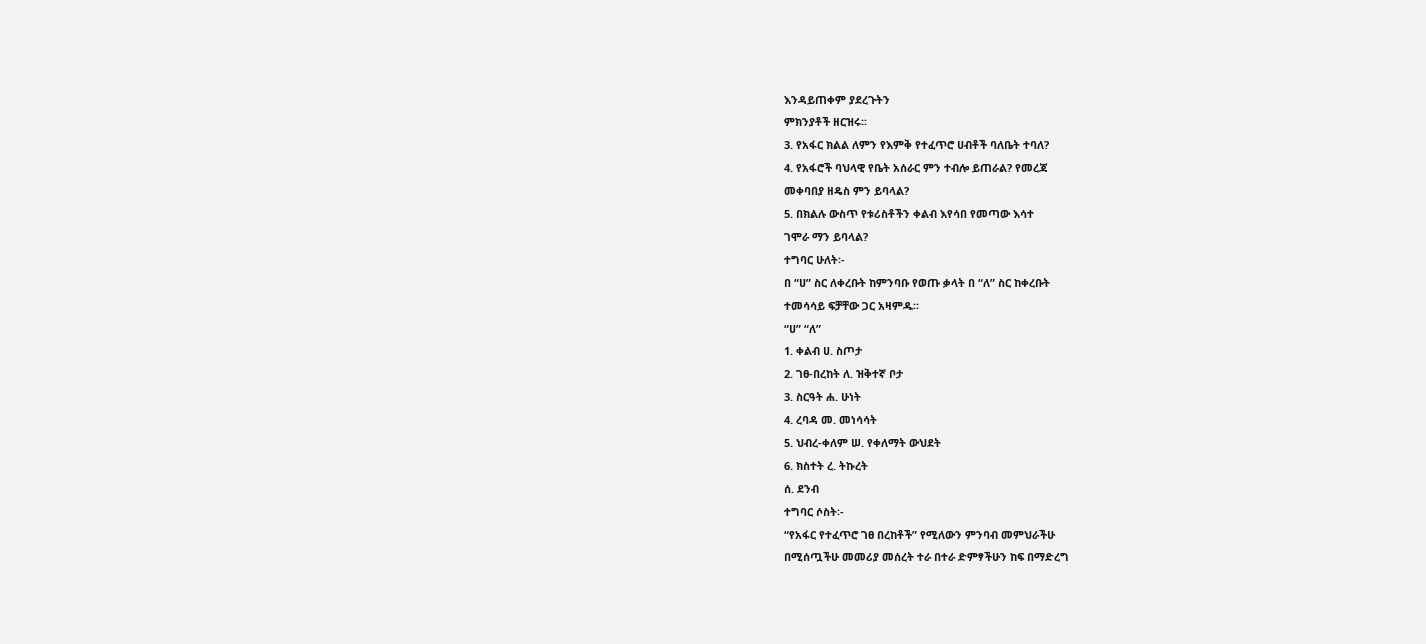እንዳይጠቀም ያደረጉትን
ምክንያቶች ዘርዝሩ፡፡
3. የአፋር ክልል ለምን የእምቅ የተፈጥሮ ሀብቶች ባለቤት ተባለ?
4. የአፋሮች ባህላዊ የቤት አሰራር ምን ተብሎ ይጠራል? የመረጃ
መቀባበያ ዘዴስ ምን ይባላል?
5. በክልሉ ውስጥ የቱሪስቶችን ቀልብ እየሳበ የመጣው እሳተ
ገሞራ ማን ይባላል?
ተግባር ሁለት፡-
በ “ሀ” ስር ለቀረቡት ከምንባቡ የወጡ ቃላት በ “ለ” ስር ከቀረቡት
ተመሳሳይ ፍቻቸው ጋር አዛምዱ፡፡
“ሀ” “ለ”
1. ቀልብ ሀ. ስጦታ
2. ገፀ-በረከት ለ. ዝቅተኛ ቦታ
3. ስርዓት ሐ. ሁነት
4. ረባዳ መ. መነሳሳት
5. ህብረ-ቀለም ሠ. የቀለማት ውህደት
6. ክስተት ረ. ትኩረት
ሰ. ደንብ
ተግባር ሶስት፡-
“የአፋር የተፈጥሮ ገፀ በረከቶች” የሚለውን ምንባብ መምህራችሁ
በሚሰጧችሁ መመሪያ መሰረት ተራ በተራ ድምፃችሁን ከፍ በማድረግ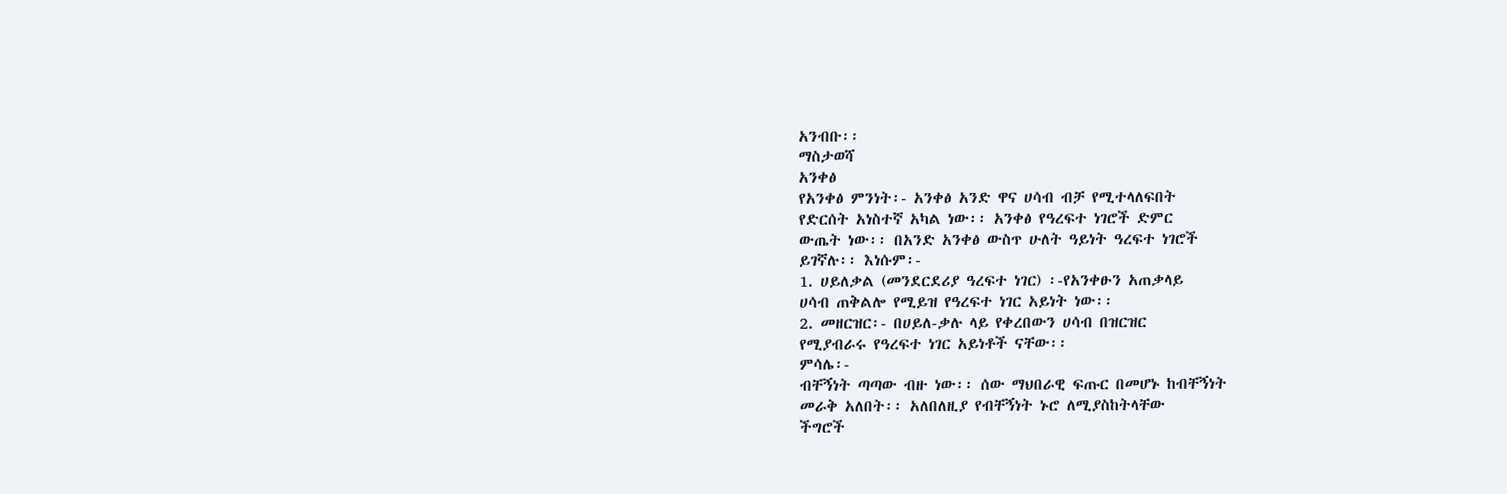አንብቡ፡፡
ማስታወሻ
አንቀፅ
የአንቀፅ ምንነት፡- አንቀፅ አንድ ዋና ሀሳብ ብቻ የሚተላለፍበት
የድርሰት አነስተኛ አካል ነው፡፡ አንቀፅ የዓረፍተ ነገሮች ድምር
ውጤት ነው፡፡ በአንድ አንቀፅ ውስጥ ሁለት ዓይነት ዓረፍተ ነገሮች
ይገኛሉ፡፡ እነሱም፡-
1. ሀይለቃል (መንደርደሪያ ዓረፍተ ነገር) ፡-የአንቀፁን አጠቃላይ
ሀሳብ ጠቅልሎ የሚይዝ የዓረፍተ ነገር አይነት ነው፡፡
2. መዘርዝር፡- በሀይለ-ቃሉ ላይ የቀረበውን ሀሳብ በዝርዝር
የሚያብራሩ የዓረፍተ ነገር አይነቶች ናቸው፡፡
ምሳሌ፡-
ብቸኝነት ጣጣው ብዙ ነው፡፡ ሰው ማህበራዊ ፍጡር በመሆኑ ከብቸኝነት
መራቅ አለበት፡፡ አለበለዚያ የብቸኝነት ኑሮ ለሚያስከትላቸው
ችግሮች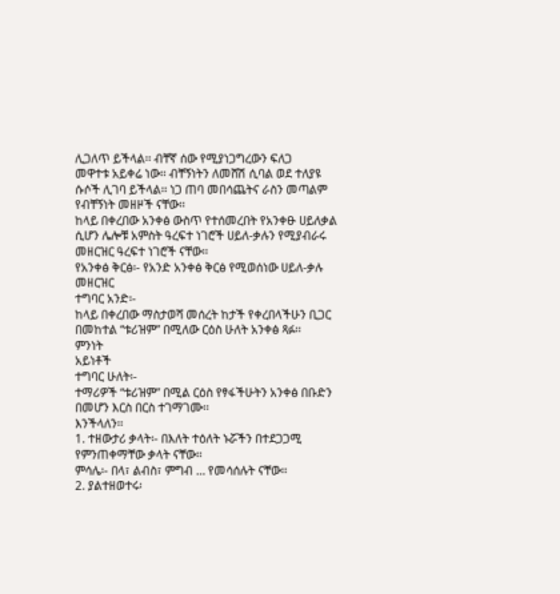ሊጋለጥ ይችላል፡፡ ብቸኛ ሰው የሚያነጋግረውን ፍለጋ
መዋተቱ አይቀሬ ነው፡፡ ብቸኝነትን ለመሸሽ ሲባል ወደ ተለያዩ
ሱሶች ሊገባ ይችላል፡፡ ነጋ ጠባ መበሳጨትና ራስን መጣልም
የብቸኝነት መዘዞች ናቸው፡፡
ከላይ በቀረበው አንቀፅ ውስጥ የተሰመረበት የአንቀፁ ሀይለቃል
ሲሆን ሌሎቹ አምስት ዓረፍተ ነገሮች ሀይለ-ቃሉን የሚያብራሩ
መዘርዝር ዓረፍተ ነገሮች ናቸው፡፡
የአንቀፅ ቅርፅ፡- የአንድ አንቀፅ ቅርፅ የሚወሰነው ሀይለ-ቃሉ
መዘርዝር
ተግባር አንድ፡-
ከላይ በቀረበው ማስታወሻ መሰረት ከታች የቀረበላችሁን ቢጋር
በመከተል “ቱሪዝም” በሚለው ርዕስ ሁለት አንቀፅ ጻፉ፡፡
ምንነት
አይነቶች
ተግባር ሁለት፡-
ተማሪዎች “ቱሪዝም” በሚል ርዕስ የፃፋችሁትን አንቀፅ በቡድን
በመሆን እርስ በርስ ተገማገሙ፡፡
እንችላለን፡፡
1. ተዘውታሪ ቃላት፡- በእለት ተዕለት ኑሯችን በተደጋጋሚ
የምንጠቀማቸው ቃላት ናቸው፡፡
ምሳሌ፡- በላ፣ ልብስ፣ ምግብ … የመሳሰሉት ናቸው፡፡
2. ያልተዘወተሩ፡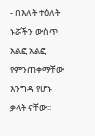- በእለት ተዕለት ኑሯችን ውስጥ አልፎ አልፎ
የምንጠቀማቸው እንግዳ የሆኑ ቃላት ናቸው፡፡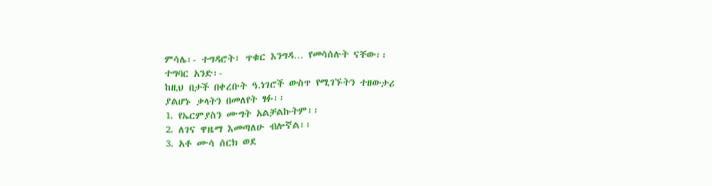ምሳሌ፡- ተግዳሮት፣ ጥቁር እንግዳ… የመሳሰሉት ናቸው፡፡
ተግባር አንድ፡-
ከዚህ በታች በቀረቡት ዓ.ነገሮች ውስጥ የሚገኙትን ተዘውታሪ
ያልሆኑ ቃላትን በመለየት ፃፉ፡፡
1. የኤርምያስን ሙግት አልቻልኩትም፡፡
2. ለገና ዋዜማ እመጣለሁ ብሎኛል፡፡
3. አቶ ሙሳ ሰርክ ወደ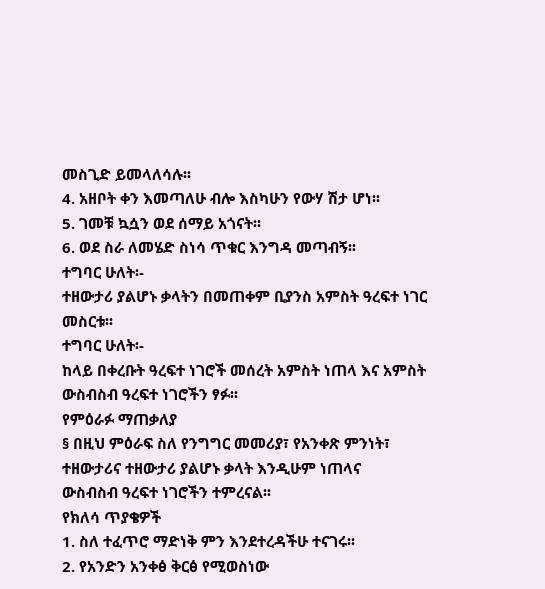መስጊድ ይመላለሳሉ፡፡
4. አዘቦት ቀን እመጣለሁ ብሎ እስካሁን የውሃ ሽታ ሆነ፡፡
5. ገመቹ ኳሷን ወደ ሰማይ አጎናት፡፡
6. ወደ ስራ ለመሄድ ስነሳ ጥቁር እንግዳ መጣብኝ፡፡
ተግባር ሁለት፡-
ተዘውታሪ ያልሆኑ ቃላትን በመጠቀም ቢያንስ አምስት ዓረፍተ ነገር
መስርቱ፡፡
ተግባር ሁለት፡-
ከላይ በቀረቡት ዓረፍተ ነገሮች መሰረት አምስት ነጠላ እና አምስት
ውስብስብ ዓረፍተ ነገሮችን ፃፉ፡፡
የምዕራፉ ማጠቃለያ
§ በዚህ ምዕራፍ ስለ የንግግር መመሪያ፣ የአንቀጽ ምንነት፣
ተዘውታሪና ተዘውታሪ ያልሆኑ ቃላት እንዲሁም ነጠላና
ውስብስብ ዓረፍተ ነገሮችን ተምረናል፡፡
የክለሳ ጥያቄዎች
1. ስለ ተፈጥሮ ማድነቅ ምን እንደተረዳችሁ ተናገሩ፡፡
2. የአንድን አንቀፅ ቅርፅ የሚወስነው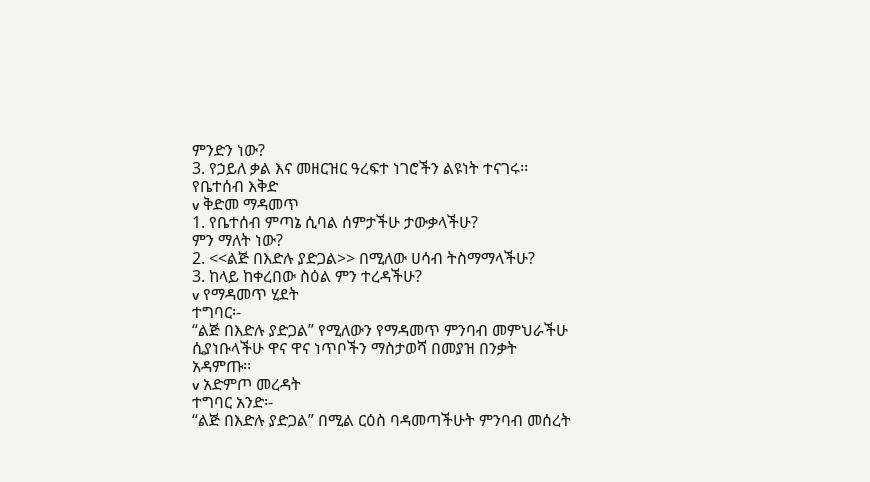ምንድን ነው?
3. የኃይለ ቃል እና መዘርዝር ዓረፍተ ነገሮችን ልዩነት ተናገሩ፡፡
የቤተሰብ እቅድ
v ቅድመ ማዳመጥ
1. የቤተሰብ ምጣኔ ሲባል ሰምታችሁ ታውቃላችሁ?
ምን ማለት ነው?
2. <<ልጅ በእድሉ ያድጋል>> በሚለው ሀሳብ ትስማማላችሁ?
3. ከላይ ከቀረበው ስዕል ምን ተረዳችሁ?
v የማዳመጥ ሂደት
ተግባር፡-
“ልጅ በእድሉ ያድጋል” የሚለውን የማዳመጥ ምንባብ መምህራችሁ
ሲያነቡላችሁ ዋና ዋና ነጥቦችን ማስታወሻ በመያዝ በንቃት
አዳምጡ፡፡
v አድምጦ መረዳት
ተግባር አንድ፡-
“ልጅ በእድሉ ያድጋል” በሚል ርዕስ ባዳመጣችሁት ምንባብ መሰረት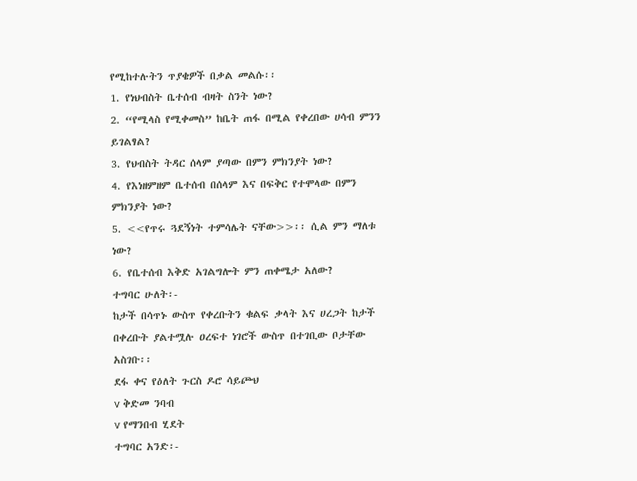የሚከተሉትን ጥያቄዎች በቃል መልሱ፡፡
1. የነህብስት ቤተሰብ ብዛት ስንት ነው?
2. “የሚላስ የሚቀመስ” ከቤት ጠፋ በሚል የቀረበው ሀሳብ ምንን
ይገልፃል?
3. የህብስት ትዳር ሰላም ያጣው በምን ምክንያት ነው?
4. የእነዘምዘም ቤተሰብ በሰላም እና በፍቅር የተሞላው በምን
ምክንያት ነው?
5. <<የጥሩ ጓደኝነት ተምሳሌት ናቸው>>፡፡ ሲል ምን ማለቱ
ነው?
6. የቤተሰብ እቅድ አገልግሎት ምን ጠቀሜታ አለው?
ተግባር ሁለት፡-
ከታች በሳጥኑ ውስጥ የቀረቡትን ቁልፍ ቃላት እና ሀረጋት ከታች
በቀረቡት ያልተሟሉ ዐረፍተ ነገሮች ውስጥ በተገቢው ቦታቸው
አስገቡ፡፡
ደፋ ቀና የዕለት ጉርስ ዶሮ ሳይጮህ
v ቅድመ ንባብ
v የማንበብ ሂደት
ተግባር አንድ፡-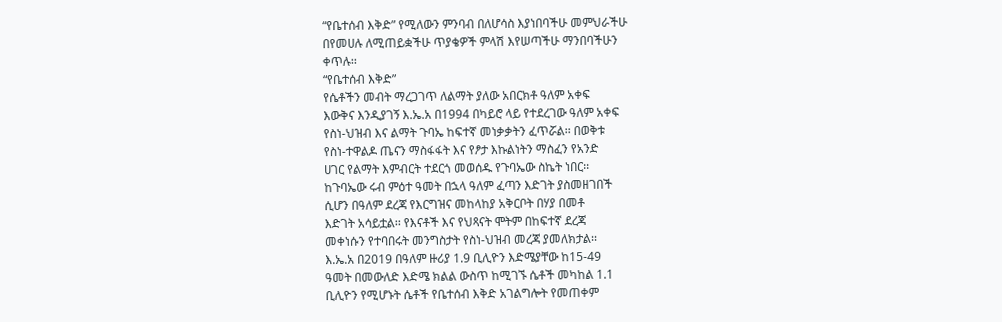“የቤተሰብ እቅድ” የሚለውን ምንባብ በለሆሳስ እያነበባችሁ መምህራችሁ
በየመሀሉ ለሚጠይቋችሁ ጥያቄዎች ምላሽ እየሠጣችሁ ማንበባችሁን
ቀጥሉ፡፡
“የቤተሰብ እቅድ”
የሴቶችን መብት ማረጋገጥ ለልማት ያለው አበርክቶ ዓለም አቀፍ
እውቅና እንዲያገኝ እ.ኤ.አ በ1994 በካይሮ ላይ የተደረገው ዓለም አቀፍ
የስነ-ህዝብ እና ልማት ጉባኤ ከፍተኛ መነቃቃትን ፈጥሯል፡፡ በወቅቱ
የስነ-ተዋልዶ ጤናን ማስፋፋት እና የፆታ እኩልነትን ማስፈን የአንድ
ሀገር የልማት እምብርት ተደርጎ መወሰዱ የጉባኤው ስኬት ነበር፡፡
ከጉባኤው ሩብ ምዕተ ዓመት በኋላ ዓለም ፈጣን እድገት ያስመዘገበች
ሲሆን በዓለም ደረጃ የእርግዝና መከላከያ አቅርቦት በሃያ በመቶ
እድገት አሳይቷል፡፡ የእናቶች እና የህጻናት ሞትም በከፍተኛ ደረጃ
መቀነሱን የተባበሩት መንግስታት የስነ-ህዝብ መረጃ ያመለክታል፡፡
እ.ኤ.አ በ2019 በዓለም ዙሪያ 1.9 ቢሊዮን እድሜያቸው ከ15-49
ዓመት በመውለድ እድሜ ክልል ውስጥ ከሚገኙ ሴቶች መካከል 1.1
ቢሊዮን የሚሆኑት ሴቶች የቤተሰብ እቅድ አገልግሎት የመጠቀም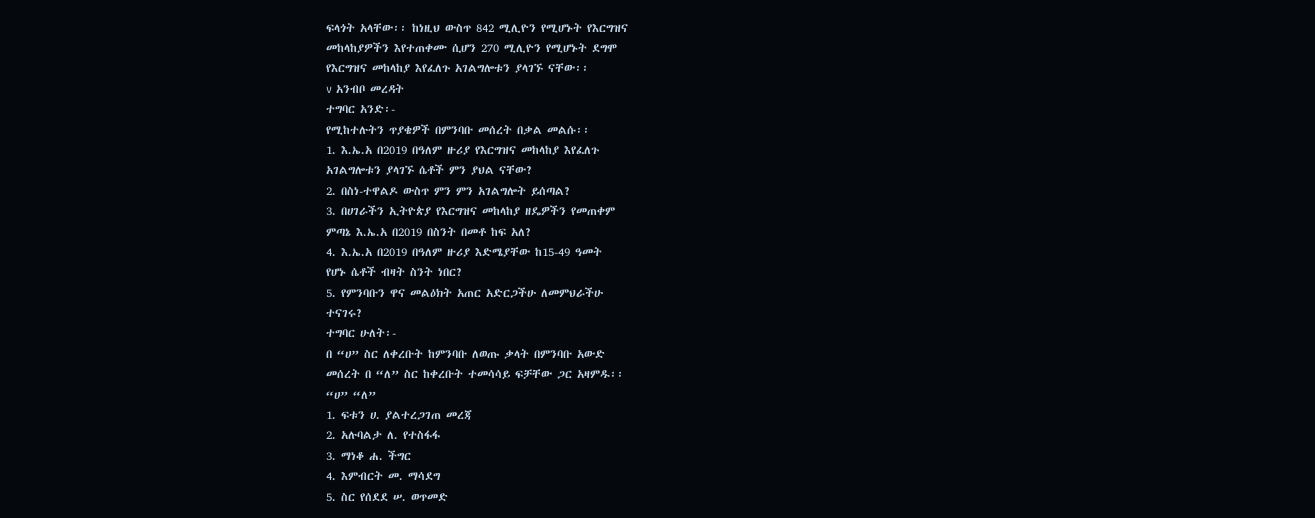ፍላጎት አላቸው፡፡ ከነዚህ ውስጥ 842 ሚሊዮን የሚሆኑት የእርግዝና
መከላከያዎችን እየተጠቀሙ ሲሆን 270 ሚሊዮን የሚሆኑት ደግሞ
የእርግዝና መከላከያ እየፈለጉ አገልግሎቱን ያላገኙ ናቸው፡፡
v አንብቦ መረዳት
ተግባር አንድ፡-
የሚከተሉትን ጥያቄዎች በምንባቡ መሰረት በቃል መልሱ፡፡
1. እ.ኤ.አ በ2019 በዓለም ዙሪያ የእርግዝና መከላከያ እየፈለጉ
አገልግሎቱን ያላገኙ ሴቶች ምን ያህል ናቸው?
2. በስነ-ተዋልዶ ውስጥ ምን ምን አገልግሎት ይሰጣል?
3. በሀገራችን ኢትዮጵያ የእርግዝና መከላከያ ዘዴዎችን የመጠቀም
ምጣኔ እ.ኤ.አ በ2019 በስንት በመቶ ከፍ አለ?
4. እ.ኤ.አ በ2019 በዓለም ዙሪያ እድሜያቸው ከ15-49 ዓመት
የሆኑ ሴቶች ብዛት ስንት ነበር?
5. የምንባቡን ዋና መልዕክት አጠር አድርጋችሁ ለመምህራችሁ
ተናገሩ?
ተግባር ሁለት፡-
በ “ሀ” ስር ለቀረቡት ከምንባቡ ለወጡ ቃላት በምንባቡ አውድ
መሰረት በ “ለ” ስር ከቀረቡት ተመሳሳይ ፍቻቸው ጋር አዛምዱ፡፡
“ሀ” “ለ”
1. ፍቱን ሀ. ያልተረጋገጠ መረጃ
2. አሉባልታ ለ. የተስፋፋ
3. ማነቆ ሐ. ችግር
4. እምብርት መ. ማሳደግ
5. ስር የሰደደ ሠ. ወጥመድ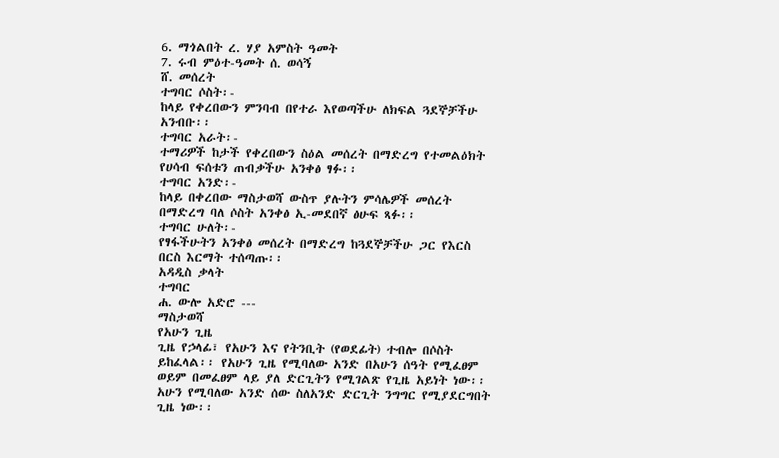6. ማጎልበት ረ. ሃያ አምስት ዓመት
7. ሩብ ምዕተ-ዓመት ሰ. ወሳኝ
ሸ. መሰረት
ተግባር ሶስት፡-
ከላይ የቀረበውን ምንባብ በየተራ እየወጣችሁ ለክፍል ጓደኞቻችሁ
አንብቡ፡፡
ተግባር አራት፡-
ተማሪዎች ከታች የቀረበውን ስዕል መሰረት በማድረግ የተመልዕክት
የሀሳብ ፍሰቱን ጠብቃችሁ አንቀፅ ፃፉ፡፡
ተግባር አንድ፡-
ከላይ በቀረበው ማስታወሻ ውስጥ ያሉትን ምሳሌዎች መሰረት
በማድረግ ባለ ሶስት አንቀፅ ኢ-መደበኛ ፅሁፍ ጻፉ፡፡
ተግባር ሁለት፡-
የፃፋችሁትን አንቀፅ መሰረት በማድረግ ከጓደኞቻችሁ ጋር የእርስ
በርስ እርማት ተሰጣጡ፡፡
አዳዲስ ቃላት
ተግባር
ሐ. ውሎ አድሮ ---
ማስታወሻ
የአሁን ጊዜ
ጊዜ የኃላፊ፣ የአሁን እና የትንቢት (የወደፊት) ተብሎ በሶስት
ይከፈላል፡፡ የአሁን ጊዜ የሚባለው አንድ በአሁን ሰዓት የሚፈፀም
ወይም በመፈፀም ላይ ያለ ድርጊትን የሚገልጽ የጊዜ አይነት ነው፡፡
አሁን የሚባለው አንድ ሰው ስለአንድ ድርጊት ንግግር የሚያደርግበት
ጊዜ ነው፡፡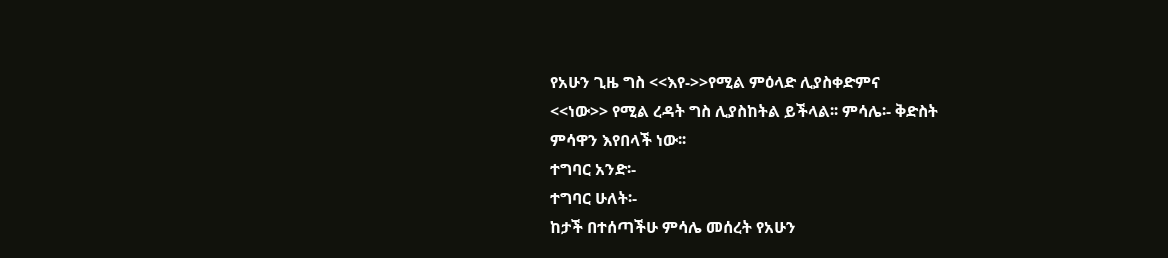የአሁን ጊዜ ግስ <<እየ->>የሚል ምዕላድ ሊያስቀድምና
<<ነው>> የሚል ረዳት ግስ ሊያስከትል ይችላል፡፡ ምሳሌ፡- ቅድስት
ምሳዋን እየበላች ነው፡፡
ተግባር አንድ፡-
ተግባር ሁለት፡-
ከታች በተሰጣችሁ ምሳሌ መሰረት የአሁን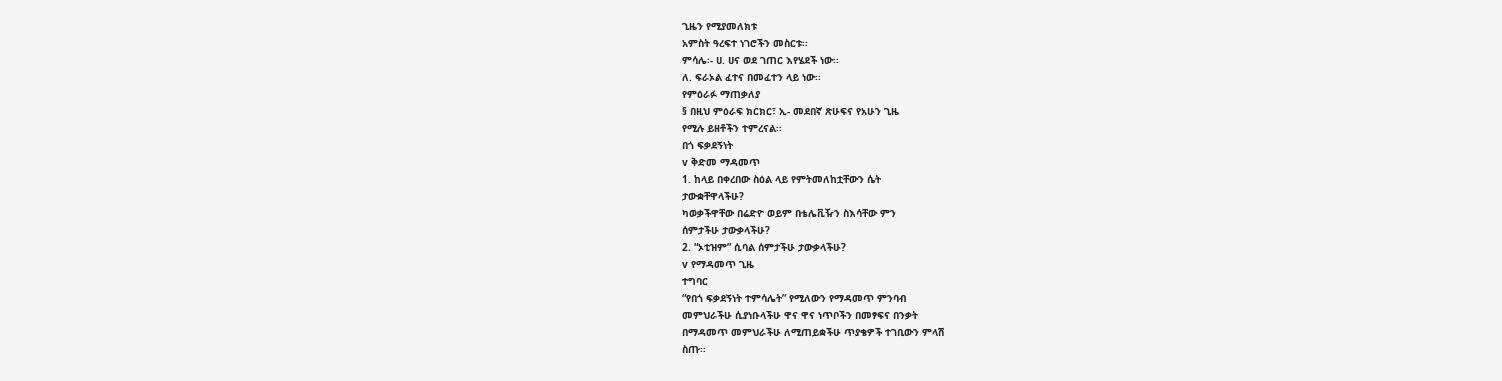ጊዜን የሚያመለክቱ
አምስት ዓረፍተ ነገሮችን መስርቱ፡፡
ምሳሌ፡- ሀ. ሀና ወደ ገጠር እየሄደች ነው፡፡
ለ. ፍራኦል ፈተና በመፈተን ላይ ነው፡፡
የምዕራፉ ማጠቃለያ
§ በዚህ ምዕራፍ ክርክር፣ ኢ- መደበኛ ጽሁፍና የአሁን ጊዜ
የሚሉ ይዘቶችን ተምረናል፡፡
በጎ ፍቃደኝነት
v ቅድመ ማዳመጥ
1. ከላይ በቀረበው ስዕል ላይ የምትመለከቷቸውን ሴት
ታውቋቸዋላችሁ?
ካወቃችዋቸው በሬድዮ ወይም በቴሌቪዥን ስእሳቸው ምን
ሰምታችሁ ታውቃላችሁ?
2. “ኦቲዝም” ሲባል ሰምታችሁ ታውቃላችሁ?
v የማዳመጥ ጊዜ
ተግባር
“የበጎ ፍቃደኝነት ተምሳሌት” የሚለውን የማዳመጥ ምንባብ
መምህራችሁ ሲያነቡላችሁ ዋና ዋና ነጥቦችን በመፃፍና በንቃት
በማዳመጥ መምህራችሁ ለሚጠይቋችሁ ጥያቄዎች ተገቢውን ምላሽ
ስጡ፡፡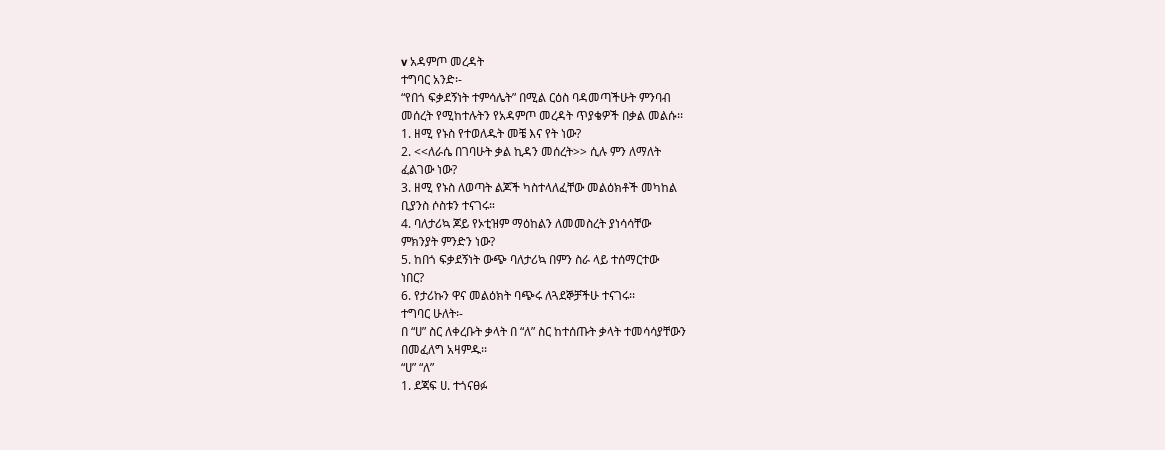v አዳምጦ መረዳት
ተግባር አንድ፡-
“የበጎ ፍቃደኝነት ተምሳሌት” በሚል ርዕስ ባዳመጣችሁት ምንባብ
መሰረት የሚከተሉትን የአዳምጦ መረዳት ጥያቄዎች በቃል መልሱ፡፡
1. ዘሚ የኑስ የተወለዱት መቼ እና የት ነው?
2. <<ለራሴ በገባሁት ቃል ኪዳን መሰረት>> ሲሉ ምን ለማለት
ፈልገው ነው?
3. ዘሚ የኑስ ለወጣት ልጆች ካስተላለፈቸው መልዕክቶች መካከል
ቢያንስ ሶስቱን ተናገሩ።
4. ባለታሪኳ ጆይ የኦቲዝም ማዕከልን ለመመስረት ያነሳሳቸው
ምክንያት ምንድን ነው?
5. ከበጎ ፍቃደኝነት ውጭ ባለታሪኳ በምን ስራ ላይ ተሰማርተው
ነበር?
6. የታሪኩን ዋና መልዕክት ባጭሩ ለጓደኞቻችሁ ተናገሩ፡፡
ተግባር ሁለት፡-
በ “ሀ” ስር ለቀረቡት ቃላት በ “ለ” ስር ከተሰጡት ቃላት ተመሳሳያቸውን
በመፈለግ አዛምዱ፡፡
“ሀ” “ለ”
1. ደጃፍ ሀ. ተጎናፀፉ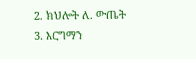2. ክህሎት ለ. ውጤት
3. እርግማን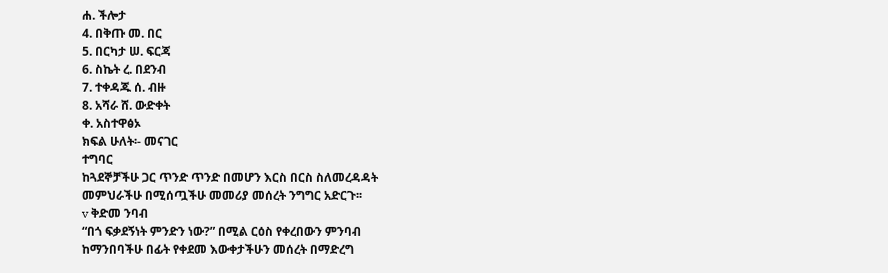ሐ. ችሎታ
4. በቅጡ መ. በር
5. በርካታ ሠ. ፍርጃ
6. ስኬት ረ. በደንብ
7. ተቀዳጁ ሰ. ብዙ
8. አሻራ ሸ. ውድቀት
ቀ. አስተዋፅኦ
ክፍል ሁለት፡- መናገር
ተግባር
ከጓደኞቻችሁ ጋር ጥንድ ጥንድ በመሆን እርስ በርስ ስለመረዳዳት
መምህራችሁ በሚሰጧችሁ መመሪያ መሰረት ንግግር አድርጉ፡፡
v ቅድመ ንባብ
“በጎ ፍቃደኝነት ምንድን ነው?” በሚል ርዕስ የቀረበውን ምንባብ
ከማንበባችሁ በፊት የቀደመ እውቀታችሁን መሰረት በማድረግ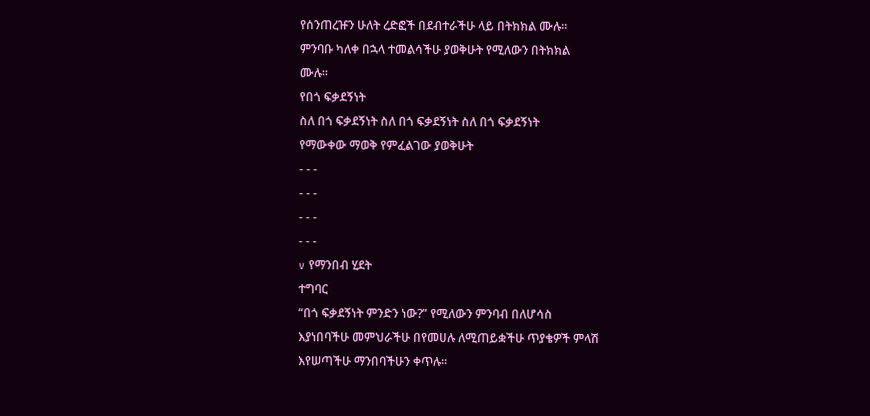የሰንጠረዡን ሁለት ረድፎች በደብተራችሁ ላይ በትክክል ሙሉ፡፡
ምንባቡ ካለቀ በኋላ ተመልሳችሁ ያወቅሁት የሚለውን በትክክል
ሙሉ፡፡
የበጎ ፍቃደኝነት
ስለ በጎ ፍቃደኝነት ስለ በጎ ፍቃደኝነት ስለ በጎ ፍቃደኝነት
የማውቀው ማወቅ የምፈልገው ያወቅሁት
- - -
- - -
- - -
- - -
v የማንበብ ሂደት
ተግባር
“በጎ ፍቃደኝነት ምንድን ነው?” የሚለውን ምንባብ በለሆሳስ
እያነበባችሁ መምህራችሁ በየመሀሉ ለሚጠይቋችሁ ጥያቄዎች ምላሽ
እየሠጣችሁ ማንበባችሁን ቀጥሉ፡፡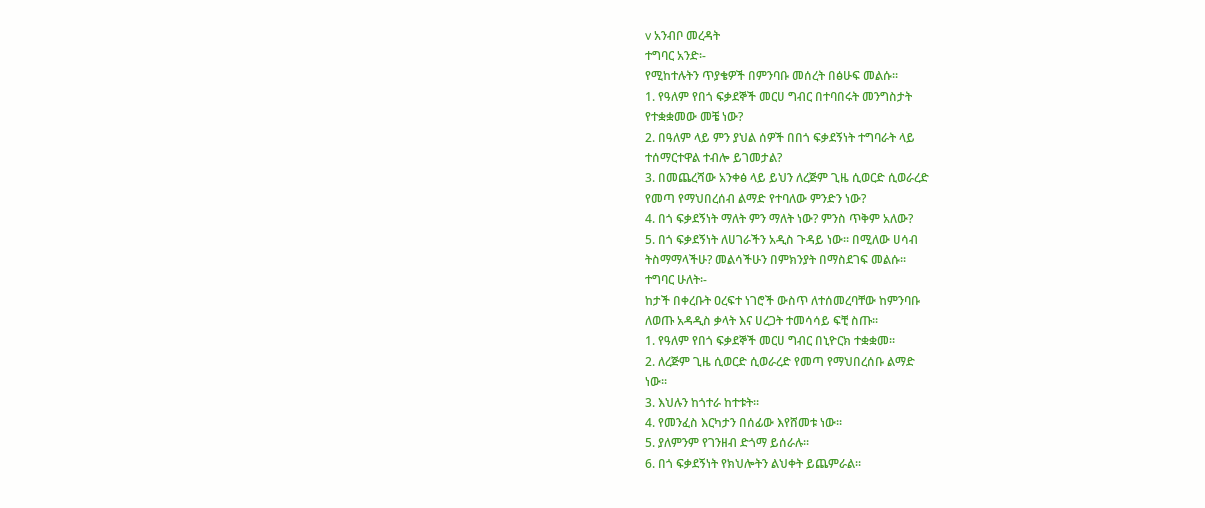v አንብቦ መረዳት
ተግባር አንድ፡-
የሚከተሉትን ጥያቄዎች በምንባቡ መሰረት በፅሁፍ መልሱ፡፡
1. የዓለም የበጎ ፍቃደኞች መርሀ ግብር በተባበሩት መንግስታት
የተቋቋመው መቼ ነው?
2. በዓለም ላይ ምን ያህል ሰዎች በበጎ ፍቃደኝነት ተግባራት ላይ
ተሰማርተዋል ተብሎ ይገመታል?
3. በመጨረሻው አንቀፅ ላይ ይህን ለረጅም ጊዜ ሲወርድ ሲወራረድ
የመጣ የማህበረሰብ ልማድ የተባለው ምንድን ነው?
4. በጎ ፍቃደኝነት ማለት ምን ማለት ነው? ምንስ ጥቅም አለው?
5. በጎ ፍቃደኝነት ለሀገራችን አዲስ ጉዳይ ነው፡፡ በሚለው ሀሳብ
ትስማማላችሁ? መልሳችሁን በምክንያት በማስደገፍ መልሱ፡፡
ተግባር ሁለት፡-
ከታች በቀረቡት ዐረፍተ ነገሮች ውስጥ ለተሰመረባቸው ከምንባቡ
ለወጡ አዳዲስ ቃላት እና ሀረጋት ተመሳሳይ ፍቺ ስጡ፡፡
1. የዓለም የበጎ ፍቃደኞች መርሀ ግብር በኒዮርክ ተቋቋመ፡፡
2. ለረጅም ጊዜ ሲወርድ ሲወራረድ የመጣ የማህበረሰቡ ልማድ
ነው፡፡
3. እህሉን ከጎተራ ከተቱት፡፡
4. የመንፈስ እርካታን በሰፊው እየሸመቱ ነው፡፡
5. ያለምንም የገንዘብ ድጎማ ይሰራሉ፡፡
6. በጎ ፍቃደኝነት የክህሎትን ልህቀት ይጨምራል፡፡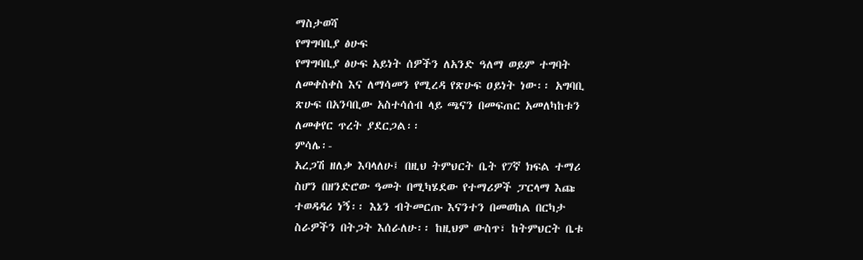ማስታወሻ
የማግባቢያ ፅሁፍ
የማግባቢያ ፅሁፍ አይነት ሰዎችን ለአንድ ዓለማ ወይም ተግባት
ለመቀስቀስ እና ለማሳመን የሚረዳ የጽሁፍ ዐይነት ነው፡፡ አግባቢ
ጽሁፍ በአንባቢው አስተሳሰብ ላይ ጫናን በመፍጠር አመለካከቱን
ለመቀየር ጥረት ያደርጋል፡፡
ምሳሌ፡-
አረጋሽ ዘለቃ እባላለሁ፤ በዚህ ትምህርት ቤት የ7ኛ ክፍል ተማሪ
ስሆን በዘንድሮው ዓመት በሚካሄደው የተማሪዎች ፓርላማ እጩ
ተወዳዳሪ ነኝ፡፡ እኔን ብትመርጡ እናንተን በመወከል በርካታ
ስራዎችን በትጋት እሰራለሁ፡፡ ከዚህም ውስጥ፣ ከትምህርት ቤቱ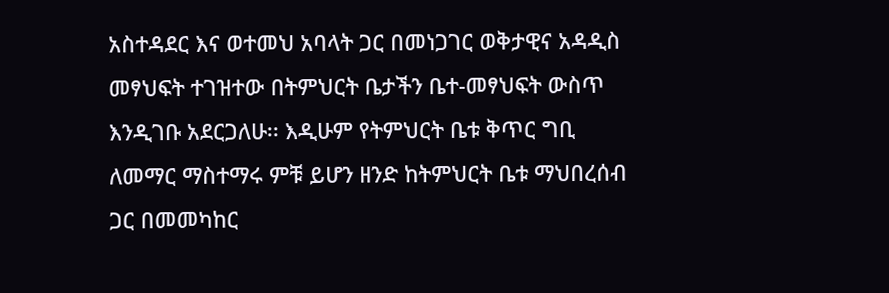አስተዳደር እና ወተመህ አባላት ጋር በመነጋገር ወቅታዊና አዳዲስ
መፃህፍት ተገዝተው በትምህርት ቤታችን ቤተ-መፃህፍት ውስጥ
እንዲገቡ አደርጋለሁ፡፡ እዲሁም የትምህርት ቤቱ ቅጥር ግቢ
ለመማር ማስተማሩ ምቹ ይሆን ዘንድ ከትምህርት ቤቱ ማህበረሰብ
ጋር በመመካከር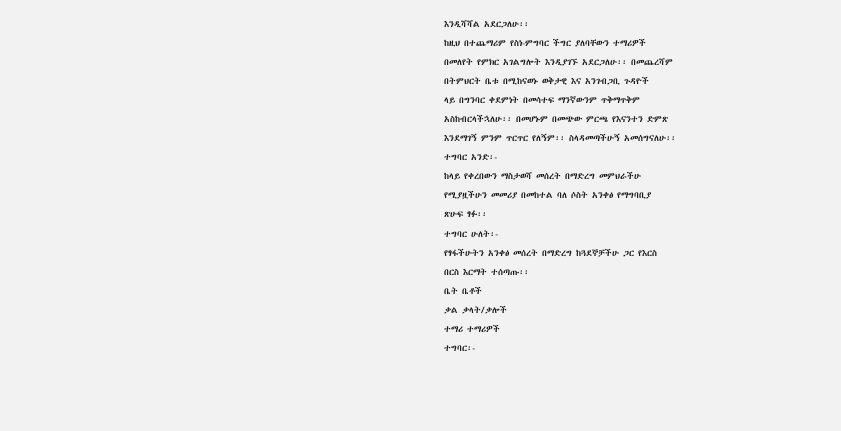እንዲሻሻል አደርጋለሁ፡፡
ከዚህ በተጨማሪም የስነ-ምግባር ችግር ያለባቸውን ተማሪዎች
በመለየት የምክር አገልግሎት እንዲያገኙ አደርጋለሁ፡፡ በመጨረሻም
በትምህርት ቤቱ በሚከናወኑ ወቅታዊ እና አንገብጋቢ ጉዳዮች
ላይ በግንባር ቀደምነት በመሳተፍ ማንኛውንም ጥቅማጥቅም
አስከብርላችኋለሁ፡፡ በመሆኑም በመጭው ምርጫ የእናንተን ድምጽ
እንደማገኝ ምንም ጥርጥር የለኝም፡፡ ስላዳመጣችሁኝ አመሰግናለሁ፡፡
ተግባር አንድ፡-
ከላይ የቀረበውን ማስታወሻ መሰረት በማድረግ መምህራችሁ
የሚያዟችሁን መመሪያ በመከተል ባለ ሶስት አንቀፅ የማግባቢያ
ጽሁፍ ፃፉ፡፡
ተግባር ሁለት፡-
የፃፋችሁትን አንቀፅ መሰረት በማድረግ ከጓደኞቻችሁ ጋር የእርስ
በርስ እርማት ተሰጣጡ፡፡
ቤት ቤቶች
ቃል ቃላት/ቃሎች
ተማሪ ተማሪዎች
ተግባር፡-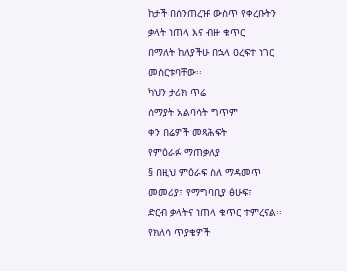ከታች በሰንጠረዡ ውስጥ የቀረቡትን ቃላት ነጠላ እና ብዙ ቁጥር
በማለት ከለያችሁ በኋላ ዐረፍተ ነገር መስርቱባቸው፡፡
ካህን ታሪክ ጥሬ
ሰማያት አልባሳት ግጥም
ቀን በሬዎች መጻሕፍት
የምዕራፉ ማጠቃለያ
§ በዚህ ምዕራፍ ስለ ማዳመጥ መመሪያ፣ የማግባቢያ ፅሁፍ፣
ድርብ ቃላትና ነጠላ ቁጥር ተምረናል፡፡
የክለሳ ጥያቄዎች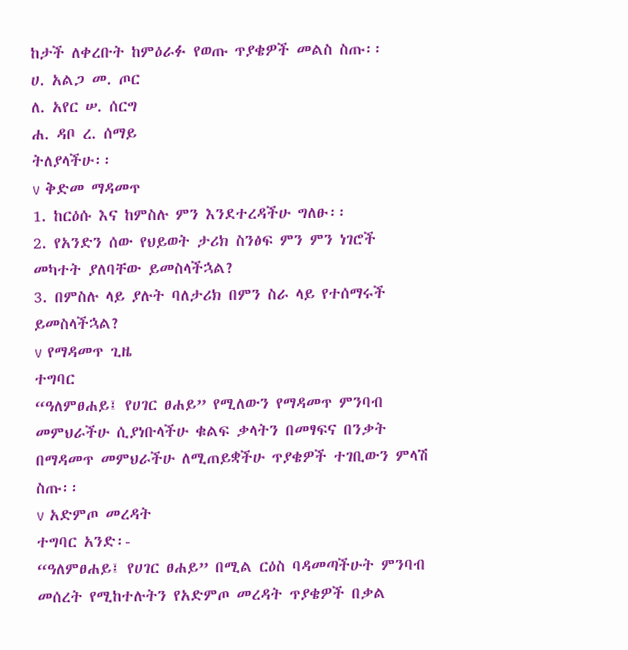ከታች ለቀረቡት ከምዕራፉ የወጡ ጥያቄዎች መልስ ስጡ፡፡
ሀ. አልጋ መ. ጦር
ለ. አየር ሠ. ሰርግ
ሐ. ዳቦ ረ. ሰማይ
ትለያላችሁ፡፡
v ቅድመ ማዳመጥ
1. ከርዕሱ እና ከምስሉ ምን እንደተረዳችሁ ግለፁ፡፡
2. የአንድን ሰው የህይወት ታሪክ ስንፅፍ ምን ምን ነገሮች
መካተት ያለባቸው ይመስላችኋል?
3. በምስሉ ላይ ያሉት ባለታሪክ በምን ስራ ላይ የተሰማሩች
ይመስላችኋል?
v የማዳመጥ ጊዜ
ተግባር
“ዓለምፀሐይ፤ የሀገር ፀሐይ” የሚለውን የማዳመጥ ምንባብ
መምህራችሁ ሲያነቡላችሁ ቁልፍ ቃላትን በመፃፍና በንቃት
በማዳመጥ መምህራችሁ ለሚጠይቋችሁ ጥያቄዎች ተገቢውን ምላሽ
ስጡ፡፡
v አድምጦ መረዳት
ተግባር አንድ፡-
“ዓለምፀሐይ፤ የሀገር ፀሐይ” በሚል ርዕስ ባዳመጣችሁት ምንባብ
መሰረት የሚከተሉትን የአድምጦ መረዳት ጥያቄዎች በቃል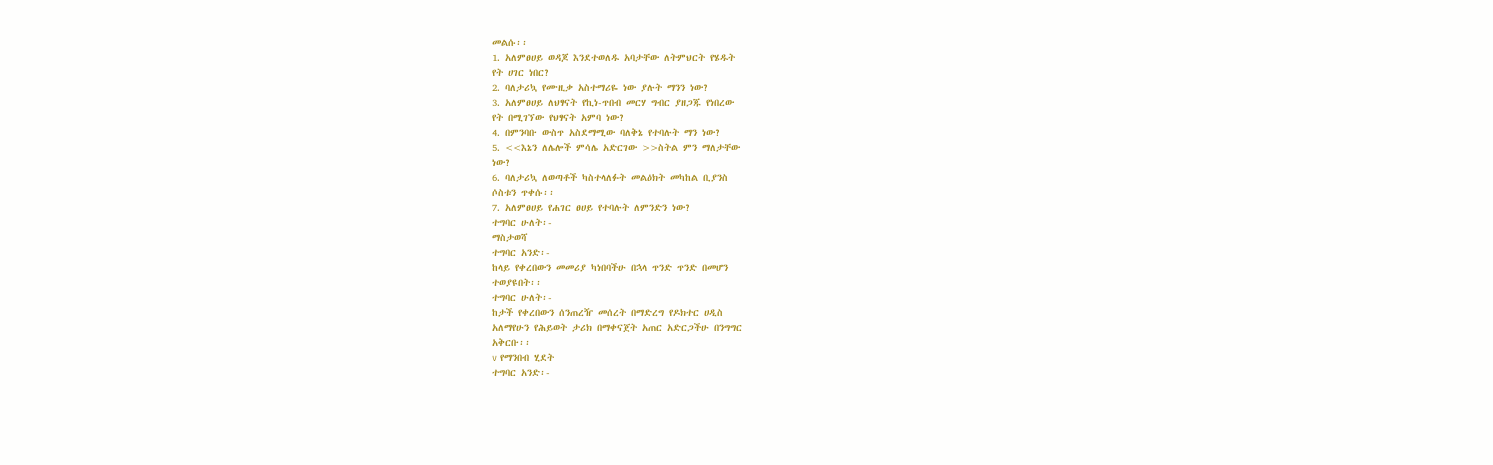መልሱ፡፡
1. አለምፀሀይ ወዳጆ እንደተወለዱ አባታቸው ለትምህርት የሄዱት
የት ሀገር ነበር?
2. ባለታሪኳ የሙዚቃ አስተማሪዬ ነው ያሉት ማንን ነው?
3. አለምፀሀይ ለህፃናት የኪነ-ጥበብ መርሃ ግብር ያዘጋጁ የነበረው
የት በሚገኘው የህፃናት አምባ ነው?
4. በምንባቡ ውስጥ አስደማሚው ባለቅኔ የተባሉት ማን ነው?
5. <<እኔን ለሌሎች ምሳሌ አድርገው >>ስትል ምን ማለታቸው
ነው?
6. ባለታሪኳ ለወጣቶች ካስተላለፉት መልዕክት መካከል ቢያንስ
ሶስቱን ጥቀሱ፡፡
7. አለምፀሀይ የሐገር ፀሀይ የተባሉት ለምንድን ነው?
ተግባር ሁለት፡-
ማስታወሻ
ተግባር አንድ፡-
ከላይ የቀረበውን መመሪያ ካነበባችሁ በኋላ ጥንድ ጥንድ በመሆን
ተወያዩበት፡፡
ተግባር ሁለት፡-
ከታች የቀረበውን ሰንጠረዥ መሰረት በማድረግ የዶክተር ሀዲስ
አለማየሁን የሕይወት ታሪክ በማቀናጀት አጠር አድርጋችሁ በንግግር
አቅርቡ፡፡
v የማንበብ ሂደት
ተግባር አንድ፡-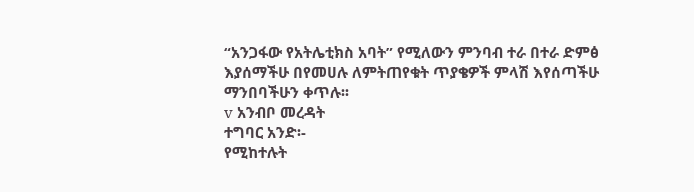“አንጋፋው የአትሌቲክስ አባት” የሚለውን ምንባብ ተራ በተራ ድምፅ
እያሰማችሁ በየመሀሉ ለምትጠየቁት ጥያቄዎች ምላሽ እየሰጣችሁ
ማንበባችሁን ቀጥሉ፡፡
v አንብቦ መረዳት
ተግባር አንድ፡-
የሚከተሉት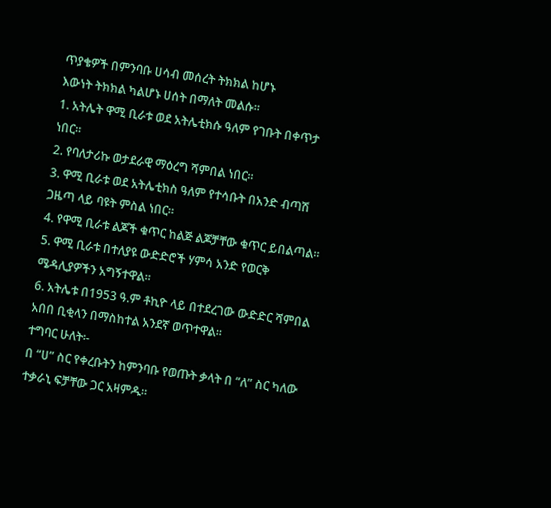ጥያቄዎች በምንባቡ ሀሳብ መሰረት ትክክል ከሆኑ
እውነት ትክክል ካልሆኑ ሀሰት በማለት መልሱ፡፡
1. አትሌት ዋሚ ቢራቱ ወደ አትሌቲክሱ ዓለም የገቡት በቀጥታ
ነበር፡፡
2. የባለታሪኩ ወታደራዊ ማዕረግ ሻምበል ነበር፡፡
3. ዋሚ ቢራቱ ወደ አትሌቲክስ ዓለም የተሳቡት በአንድ ብጣሽ
ጋዜጣ ላይ ባዩት ምስል ነበር፡፡
4. የዋሚ ቢራቱ ልጆች ቁጥር ከልጅ ልጆቻቸው ቁጥር ይበልጣል፡፡
5. ዋሚ ቢራቱ በተለያዩ ውድድሮች ሃምሳ አንድ የወርቅ
ሜዳሊያዎችን አግኝተዋል፡፡
6. አትሌቱ በ1953 ዓ.ም ቶኪዮ ላይ በተደረገው ውድድር ሻምበል
አበበ ቢቂላን በማስከተል አንደኛ ወጥተዋል፡፡
ተግባር ሁለት፡-
በ “ሀ” ስር የቀረቡትን ከምንባቡ የወጡት ቃላት በ “ለ” ስር ካለው
ተቃራኒ ፍቻቸው ጋር አዛምዱ፡፡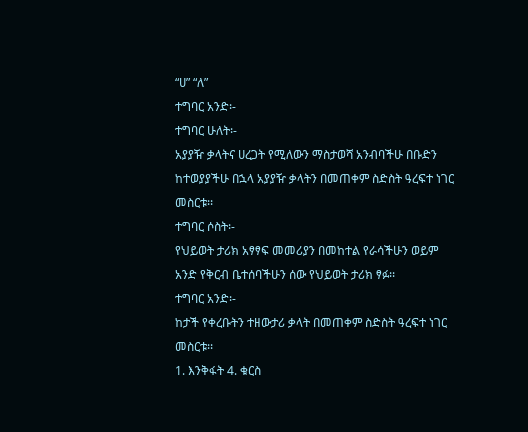“ሀ” “ለ”
ተግባር አንድ፡-
ተግባር ሁለት፡-
አያያዥ ቃላትና ሀረጋት የሚለውን ማስታወሻ አንብባችሁ በቡድን
ከተወያያችሁ በኋላ አያያዥ ቃላትን በመጠቀም ስድስት ዓረፍተ ነገር
መስርቱ፡፡
ተግባር ሶስት፡-
የህይወት ታሪክ አፃፃፍ መመሪያን በመከተል የራሳችሁን ወይም
አንድ የቅርብ ቤተሰባችሁን ሰው የህይወት ታሪክ ፃፉ፡፡
ተግባር አንድ፡-
ከታች የቀረቡትን ተዘውታሪ ቃላት በመጠቀም ስድስት ዓረፍተ ነገር
መስርቱ፡፡
1. እንቅፋት 4. ቁርስ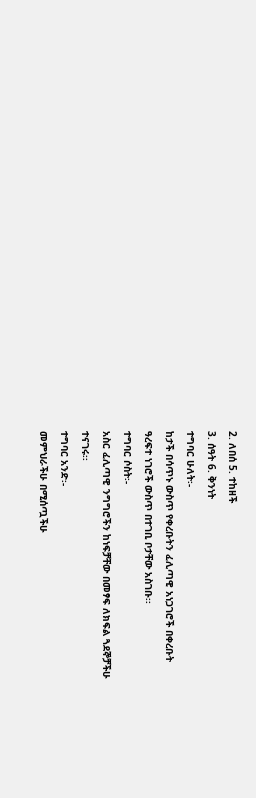2. ለበሰ 5. ተከዘች
3. ሰዓት 6. ቅንነት
ተግባር ሁለት፡-
ከታች በሳጥኑ ውስጥ የቀረቡትን ፈሊጣዊ አነጋገሮች በቀረቡት
ዓረፍተ ነገሮች ውስጥ በተገቢ ቦታቸው አስገቡ፡፡
ተግባር ሶስት፡-
አስር ፈሊጣዊ ንግግሮችን ከነፍቻቸው በመፃፍ ለክፍል ጓደኞቻችሁ
ተናገሩ፡፡
ተግባር አንድ፡-
መምህራችሁ በሚሰጧችሁ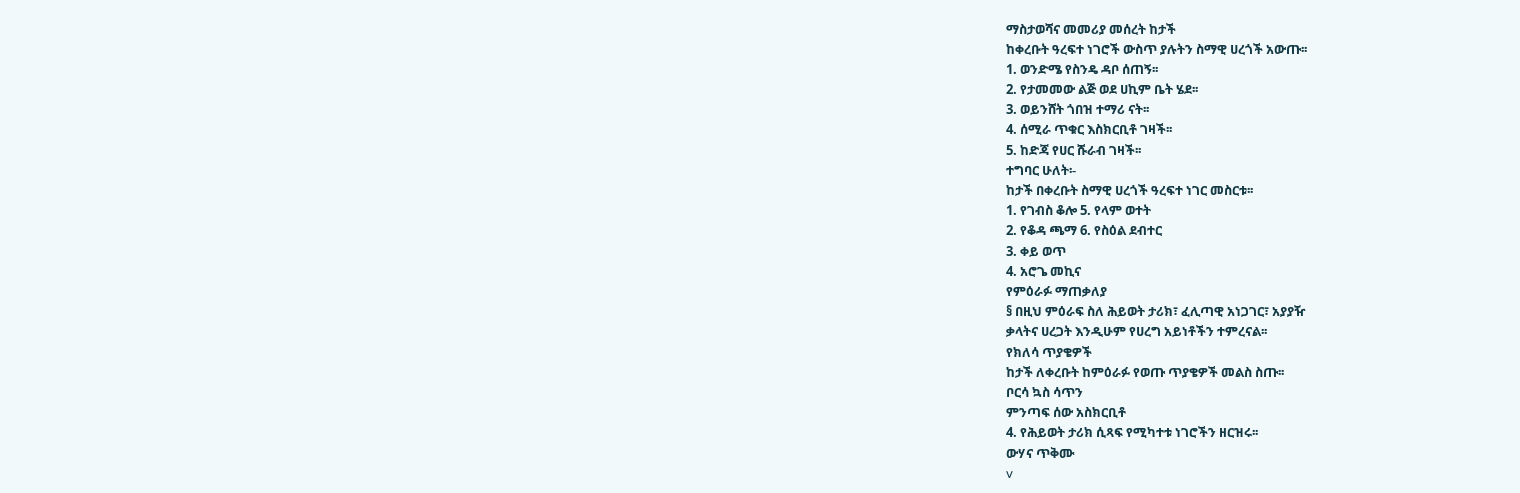ማስታወሻና መመሪያ መሰረት ከታች
ከቀረቡት ዓረፍተ ነገሮች ውስጥ ያሉትን ስማዊ ሀረጎች አውጡ፡፡
1. ወንድሜ የስንዴ ዳቦ ሰጠኝ፡፡
2. የታመመው ልጅ ወደ ሀኪም ቤት ሄደ፡፡
3. ወይንሸት ጎበዝ ተማሪ ናት፡፡
4. ሰሚራ ጥቁር እስክርቢቶ ገዛች፡፡
5. ከድጃ የሀር ሹራብ ገዛች፡፡
ተግባር ሁለት፡-
ከታች በቀረቡት ስማዊ ሀረጎች ዓረፍተ ነገር መስርቱ፡፡
1. የገብስ ቆሎ 5. የላም ወተት
2. የቆዳ ጫማ 6. የስዕል ደብተር
3. ቀይ ወጥ
4. አሮጌ መኪና
የምዕራፉ ማጠቃለያ
§ በዚህ ምዕራፍ ስለ ሕይወት ታሪክ፣ ፈሊጣዊ አነጋገር፣ አያያዥ
ቃላትና ሀረጋት እንዲሁም የሀረግ አይነቶችን ተምረናል፡፡
የክለሳ ጥያቄዎች
ከታች ለቀረቡት ከምዕራፉ የወጡ ጥያቄዎች መልስ ስጡ፡፡
ቦርሳ ኳስ ሳጥን
ምንጣፍ ሰው አስክርቢቶ
4. የሕይወት ታሪክ ሲጻፍ የሚካተቱ ነገሮችን ዘርዝሩ፡፡
ውሃና ጥቅሙ
v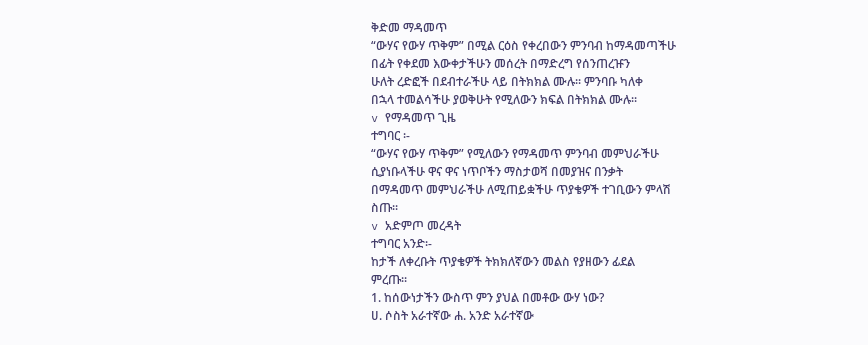ቅድመ ማዳመጥ
“ውሃና የውሃ ጥቅም” በሚል ርዕስ የቀረበውን ምንባብ ከማዳመጣችሁ
በፊት የቀደመ እውቀታችሁን መሰረት በማድረግ የሰንጠረዡን
ሁለት ረድፎች በደብተራችሁ ላይ በትክክል ሙሉ፡፡ ምንባቡ ካለቀ
በኋላ ተመልሳችሁ ያወቅሁት የሚለውን ክፍል በትክክል ሙሉ፡፡
v የማዳመጥ ጊዜ
ተግባር ፡-
“ውሃና የውሃ ጥቅም” የሚለውን የማዳመጥ ምንባብ መምህራችሁ
ሲያነቡላችሁ ዋና ዋና ነጥቦችን ማስታወሻ በመያዝና በንቃት
በማዳመጥ መምህራችሁ ለሚጠይቋችሁ ጥያቄዎች ተገቢውን ምላሽ
ስጡ፡፡
v አድምጦ መረዳት
ተግባር አንድ፡-
ከታች ለቀረቡት ጥያቄዎች ትክክለኛውን መልስ የያዘውን ፊደል
ምረጡ፡፡
1. ከሰውነታችን ውስጥ ምን ያህል በመቶው ውሃ ነው?
ሀ. ሶስት አራተኛው ሐ. አንድ አራተኛው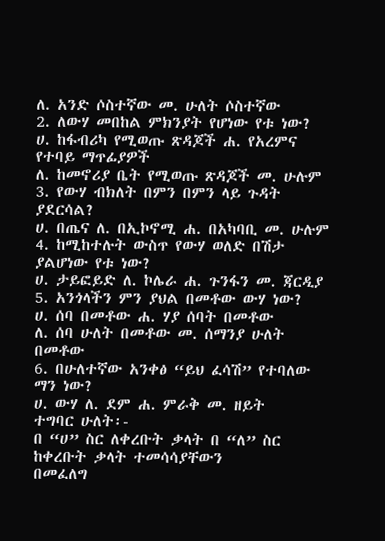ለ. አንድ ሶስተኛው መ. ሁለት ሶስተኛው
2. ለውሃ መበከል ምክንያት የሆነው የቱ ነው?
ሀ. ከፋብሪካ የሚወጡ ጽዳጆች ሐ. የአረምና የተባይ ማጥፊያዎች
ለ. ከመኖሪያ ቤት የሚወጡ ጽዳጆች መ. ሁሉም
3. የውሃ ብክለት በምን በምን ላይ ጉዳት ያደርሳል?
ሀ. በጤና ለ. በኢኮኖሚ ሐ. በአካባቢ መ. ሁሉም
4. ከሚከተሉት ውስጥ የውሃ ወለድ በሽታ ያልሆነው የቱ ነው?
ሀ. ታይፎይድ ለ. ኮሌራ ሐ. ጉንፋን መ. ጃርዲያ
5. አንጎላችን ምን ያህል በመቶው ውሃ ነው?
ሀ. ሰባ በመቶው ሐ. ሃያ ሰባት በመቶው
ለ. ሰባ ሁለት በመቶው መ. ሰማንያ ሁለት በመቶው
6. በሁለተኛው አንቀፅ “ይህ ፈሳሽ” የተባለው ማን ነው?
ሀ. ውሃ ለ. ደም ሐ. ምራቅ መ. ዘይት
ተግባር ሁለት፡-
በ “ሀ” ስር ለቀረቡት ቃላት በ “ለ” ስር ከቀረቡት ቃላት ተመሳሳያቸውን
በመፈለግ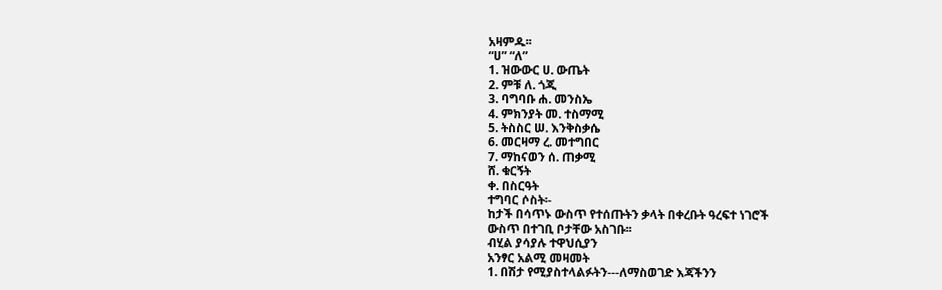አዛምዱ፡፡
“ሀ” “ለ”
1. ዝውውር ሀ. ውጤት
2. ምቹ ለ. ጎጂ
3. ባግባቡ ሐ. መንስኤ
4. ምክንያት መ. ተስማሚ
5. ትስስር ሠ. እንቅስቃሴ
6. መርዛማ ረ. መተግበር
7. ማከናወን ሰ. ጠቃሚ
ሸ. ቁርኝት
ቀ. በስርዓት
ተግባር ሶስት፡-
ከታች በሳጥኑ ውስጥ የተሰጡትን ቃላት በቀረቡት ዓረፍተ ነገሮች
ውስጥ በተገቢ ቦታቸው አስገቡ፡፡
ብሂል ያሳያሉ ተዋህሲያን
አንፃር አልሚ መዛመት
1. በሽታ የሚያስተላልፉትን---ለማስወገድ እጃችንን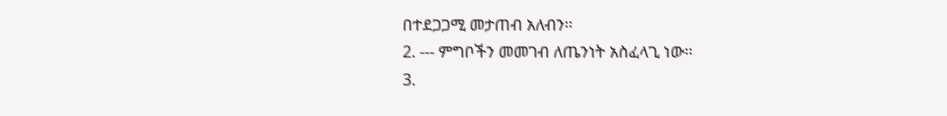በተደጋጋሚ መታጠብ አለብን፡፡
2. --- ምግቦችን መመገብ ለጤንነት አስፈላጊ ነው፡፡
3.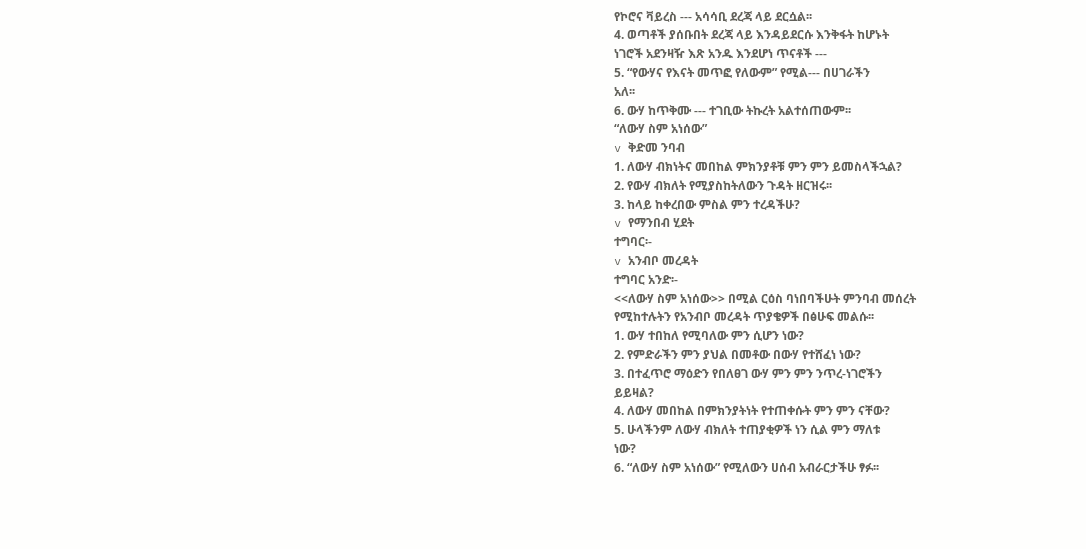የኮሮና ቫይረስ --- አሳሳቢ ደረጃ ላይ ደርሷል፡፡
4. ወጣቶች ያሰቡበት ደረጃ ላይ እንዳይደርሱ እንቅፋት ከሆኑት
ነገሮች አደንዛዥ እጽ አንዱ እንደሆነ ጥናቶች ---
5. “የውሃና የእናት መጥፎ የለውም” የሚል--- በሀገራችን
አለ፡፡
6. ውሃ ከጥቅሙ --- ተገቢው ትኩረት አልተሰጠውም፡፡
“ለውሃ ስም አነሰው”
v ቅድመ ንባብ
1. ለውሃ ብክነትና መበከል ምክንያቶቹ ምን ምን ይመስላችኋል?
2. የውሃ ብክለት የሚያስከትለውን ጉዳት ዘርዝሩ፡፡
3. ከላይ ከቀረበው ምስል ምን ተረዳችሁ?
v የማንበብ ሂደት
ተግባር፡-
v አንብቦ መረዳት
ተግባር አንድ፡-
<<ለውሃ ስም አነሰው>> በሚል ርዕስ ባነበባችሁት ምንባብ መሰረት
የሚከተሉትን የአንብቦ መረዳት ጥያቄዎች በፅሁፍ መልሱ፡፡
1. ውሃ ተበከለ የሚባለው ምን ሲሆን ነው?
2. የምድራችን ምን ያህል በመቶው በውሃ የተሸፈነ ነው?
3. በተፈጥሮ ማዕድን የበለፀገ ውሃ ምን ምን ንጥረ-ነገሮችን
ይይዛል?
4. ለውሃ መበከል በምክንያትነት የተጠቀሱት ምን ምን ናቸው?
5. ሁላችንም ለውሃ ብክለት ተጠያቂዎች ነን ሲል ምን ማለቱ
ነው?
6. “ለውሃ ስም አነሰው” የሚለውን ሀሰብ አብራርታችሁ ፃፉ፡፡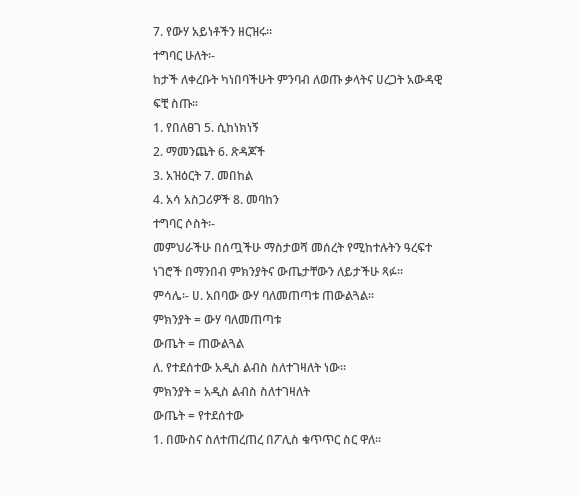7. የውሃ አይነቶችን ዘርዝሩ፡፡
ተግባር ሁለት፡-
ከታች ለቀረቡት ካነበባችሁት ምንባብ ለወጡ ቃላትና ሀረጋት አውዳዊ
ፍቺ ስጡ፡፡
1. የበለፀገ 5. ሲከነክነኝ
2. ማመንጨት 6. ጽዳጆች
3. አዝዕርት 7. መበከል
4. አሳ አስጋሪዎች 8. መባከን
ተግባር ሶስት፡-
መምህራችሁ በሰጧችሁ ማስታወሻ መሰረት የሚከተሉትን ዓረፍተ
ነገሮች በማንበብ ምክንያትና ውጤታቸውን ለይታችሁ ጻፉ፡፡
ምሳሌ፡- ሀ. አበባው ውሃ ባለመጠጣቱ ጠውልጓል፡፡
ምክንያት = ውሃ ባለመጠጣቱ
ውጤት = ጠውልጓል
ለ. የተደሰተው አዲስ ልብስ ስለተገዛለት ነው፡፡
ምክንያት = አዲስ ልብስ ስለተገዛለት
ውጤት = የተደሰተው
1. በሙስና ስለተጠረጠረ በፖሊስ ቁጥጥር ስር ዋለ፡፡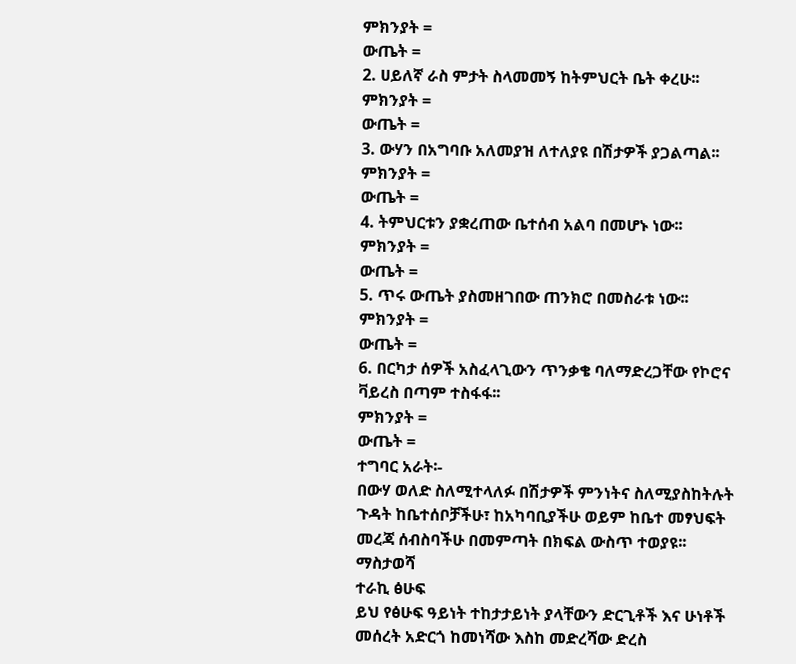ምክንያት =
ውጤት =
2. ሀይለኛ ራስ ምታት ስላመመኝ ከትምህርት ቤት ቀረሁ፡፡
ምክንያት =
ውጤት =
3. ውሃን በአግባቡ አለመያዝ ለተለያዩ በሽታዎች ያጋልጣል፡፡
ምክንያት =
ውጤት =
4. ትምህርቱን ያቋረጠው ቤተሰብ አልባ በመሆኑ ነው፡፡
ምክንያት =
ውጤት =
5. ጥሩ ውጤት ያስመዘገበው ጠንክሮ በመስራቱ ነው፡፡
ምክንያት =
ውጤት =
6. በርካታ ሰዎች አስፈላጊውን ጥንቃቄ ባለማድረጋቸው የኮሮና
ቫይረስ በጣም ተስፋፋ፡፡
ምክንያት =
ውጤት =
ተግባር አራት፡-
በውሃ ወለድ ስለሚተላለፉ በሽታዎች ምንነትና ስለሚያስከትሉት
ጉዳት ከቤተሰቦቻችሁ፣ ከአካባቢያችሁ ወይም ከቤተ መፃህፍት
መረጃ ሰብስባችሁ በመምጣት በክፍል ውስጥ ተወያዩ፡፡
ማስታወሻ
ተራኪ ፅሁፍ
ይህ የፅሁፍ ዓይነት ተከታታይነት ያላቸውን ድርጊቶች እና ሁነቶች
መሰረት አድርጎ ከመነሻው እስከ መድረሻው ድረስ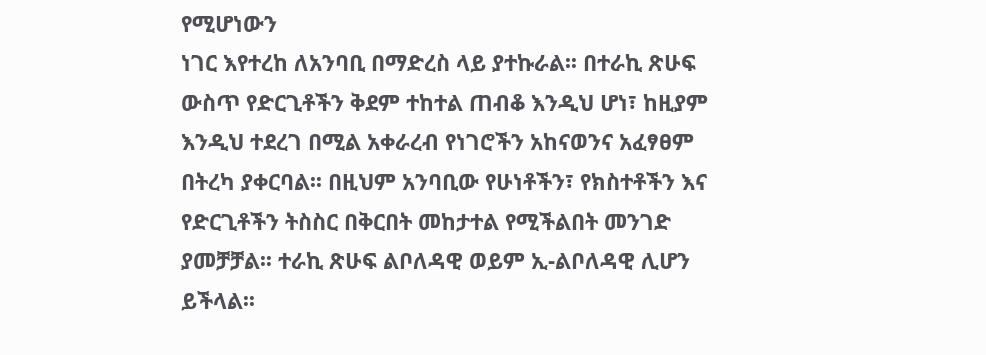የሚሆነውን
ነገር እየተረከ ለአንባቢ በማድረስ ላይ ያተኩራል፡፡ በተራኪ ጽሁፍ
ውስጥ የድርጊቶችን ቅደም ተከተል ጠብቆ እንዲህ ሆነ፣ ከዚያም
እንዲህ ተደረገ በሚል አቀራረብ የነገሮችን አከናወንና አፈፃፀም
በትረካ ያቀርባል፡፡ በዚህም አንባቢው የሁነቶችን፣ የክስተቶችን እና
የድርጊቶችን ትስስር በቅርበት መከታተል የሚችልበት መንገድ
ያመቻቻል፡፡ ተራኪ ጽሁፍ ልቦለዳዊ ወይም ኢ-ልቦለዳዊ ሊሆን
ይችላል፡፡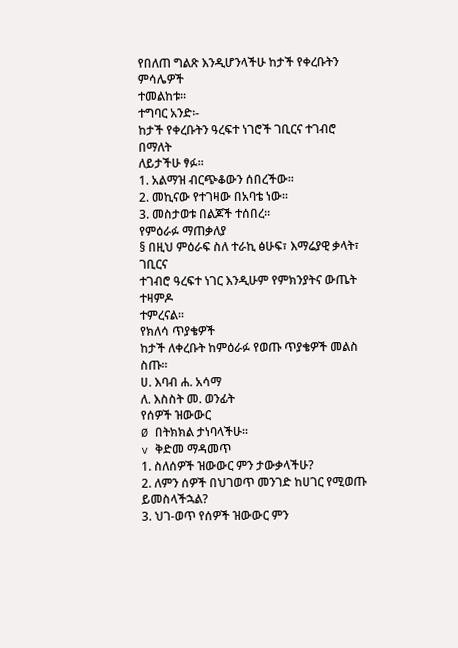የበለጠ ግልጽ እንዲሆንላችሁ ከታች የቀረቡትን ምሳሌዎች
ተመልከቱ፡፡
ተግባር አንድ፡-
ከታች የቀረቡትን ዓረፍተ ነገሮች ገቢርና ተገብሮ በማለት
ለይታችሁ ፃፉ፡፡
1. አልማዝ ብርጭቆውን ሰበረችው፡፡
2. መኪናው የተገዛው በአባቴ ነው፡፡
3. መስታወቱ በልጆች ተሰበረ፡፡
የምዕራፉ ማጠቃለያ
§ በዚህ ምዕራፍ ስለ ተራኪ ፅሁፍ፣ እማሬያዊ ቃላት፣ ገቢርና
ተገብሮ ዓረፍተ ነገር እንዲሁም የምክንያትና ውጤት ተዛምዶ
ተምረናል፡፡
የክለሳ ጥያቄዎች
ከታች ለቀረቡት ከምዕራፉ የወጡ ጥያቄዎች መልስ ስጡ፡፡
ሀ. እባብ ሐ. አሳማ
ለ. እስስት መ. ወንፊት
የሰዎች ዝውውር
Ø በትክክል ታነባላችሁ፡፡
v ቅድመ ማዳመጥ
1. ስለሰዎች ዝውውር ምን ታውቃላችሁ?
2. ለምን ሰዎች በህገወጥ መንገድ ከሀገር የሚወጡ
ይመስላችኋል?
3. ህገ-ወጥ የሰዎች ዝውውር ምን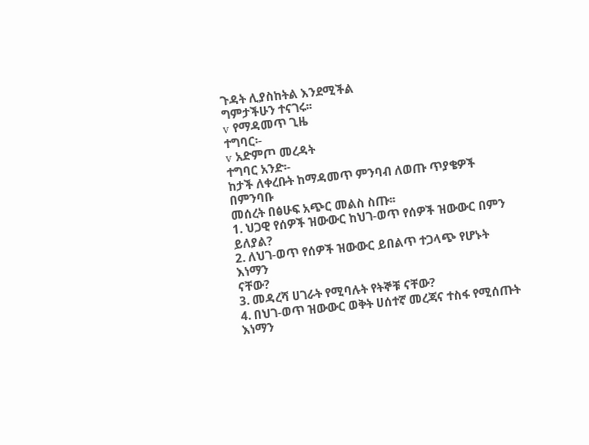ጉዳት ሊያስከትል እንደሚችል
ግምታችሁን ተናገሩ፡፡
v የማዳመጥ ጊዜ
ተግባር፡-
v አድምጦ መረዳት
ተግባር አንድ፡-
ከታች ለቀረቡት ከማዳመጥ ምንባብ ለወጡ ጥያቄዎች በምንባቡ
መሰረት በፅሁፍ አጭር መልስ ስጡ፡፡
1. ህጋዊ የሰዎች ዝውውር ከህገ-ወጥ የሰዎች ዝውውር በምን
ይለያል?
2. ለህገ-ወጥ የሰዎች ዝውውር ይበልጥ ተጋላጭ የሆኑት እነማን
ናቸው?
3. መዳረሻ ሀገራት የሚባሉት የትኞቹ ናቸው?
4. በህገ-ወጥ ዝውውር ወቅት ሀሰተኛ መረጃና ተስፋ የሚሰጡት
እነማን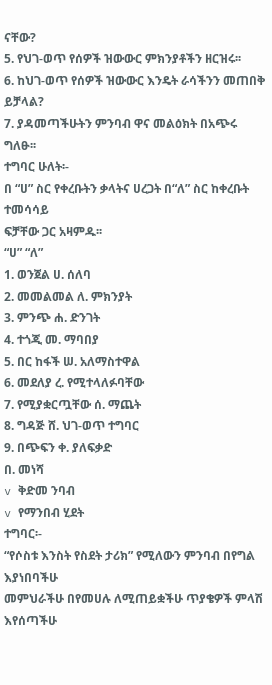ናቸው?
5. የህገ-ወጥ የሰዎች ዝውውር ምክንያቶችን ዘርዝሩ፡፡
6. ከህገ-ወጥ የሰዎች ዝውውር እንዴት ራሳችንን መጠበቅ
ይቻላል?
7. ያዳመጣችሁትን ምንባብ ዋና መልዕክት በአጭሩ ግለፁ፡፡
ተግባር ሁለት፡-
በ “ሀ” ስር የቀረቡትን ቃላትና ሀረጋት በ“ለ” ስር ከቀረቡት ተመሳሳይ
ፍቻቸው ጋር አዛምዱ፡፡
“ሀ” “ለ”
1. ወንጀል ሀ. ሰለባ
2. መመልመል ለ. ምክንያት
3. ምንጭ ሐ. ድንገት
4. ተጎጂ መ. ማባበያ
5. በር ከፋች ሠ. አለማስተዋል
6. መደለያ ረ. የሚተላለፉባቸው
7. የሚያቋርጧቸው ሰ. ማጨት
8. ግዳጅ ሸ. ህገ-ወጥ ተግባር
9. በጭፍን ቀ. ያለፍቃድ
በ. መነሻ
v ቅድመ ንባብ
v የማንበብ ሂደት
ተግባር፡-
“የሶስቱ እንስት የስደት ታሪክ” የሚለውን ምንባብ በየግል እያነበባችሁ
መምህራችሁ በየመሀሉ ለሚጠይቋችሁ ጥያቄዎች ምላሽ እየሰጣችሁ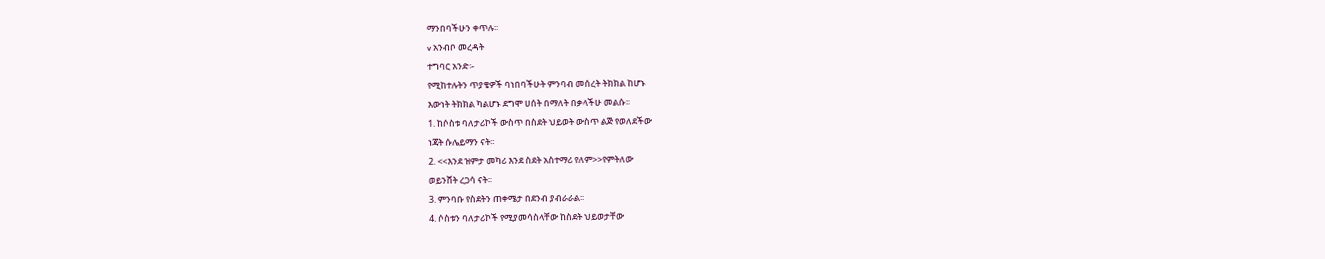ማንበባችሁን ቀጥሉ፡፡
v አንብቦ መረዳት
ተግባር አንድ፡-
የሚከተሉትን ጥያቄዎች ባነበባችሁት ምንባብ መሰረት ትክክል ከሆኑ
እውነት ትክክል ካልሆኑ ደግሞ ሀሰት በማለት በቃላችሁ መልሱ፡፡
1. ከሶስቱ ባለታሪኮች ውስጥ በስደት ህይወት ውስጥ ልጅ የወለደችው
ነጃት ሱሌይማን ናት፡፡
2. <<እንደ ዝምታ መካሪ እንደ ስደት አስተማሪ የለም>>የምትለው
ወይንሸት ረጋሳ ናት፡፡
3. ምንባቡ የስደትን ጠቀሜታ በደንብ ያብራራል፡፡
4. ሶስቱን ባለታሪኮች የሚያመሳስላቸው ከስደት ህይወታቸው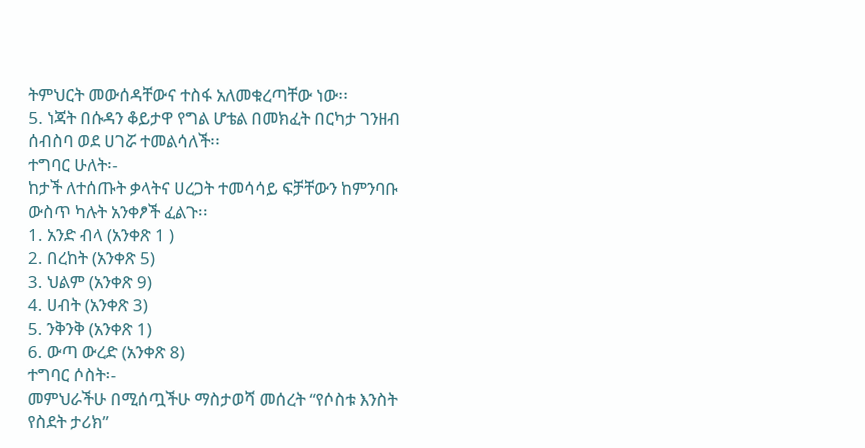ትምህርት መውሰዳቸውና ተስፋ አለመቁረጣቸው ነው፡፡
5. ነጃት በሱዳን ቆይታዋ የግል ሆቴል በመክፈት በርካታ ገንዘብ
ሰብስባ ወደ ሀገሯ ተመልሳለች፡፡
ተግባር ሁለት፡-
ከታች ለተሰጡት ቃላትና ሀረጋት ተመሳሳይ ፍቻቸውን ከምንባቡ
ውስጥ ካሉት አንቀፆች ፈልጉ፡፡
1. አንድ ብላ (አንቀጽ 1 )
2. በረከት (አንቀጽ 5)
3. ህልም (አንቀጽ 9)
4. ሀብት (አንቀጽ 3)
5. ንቅንቅ (አንቀጽ 1)
6. ውጣ ውረድ (አንቀጽ 8)
ተግባር ሶስት፡-
መምህራችሁ በሚሰጧችሁ ማስታወሻ መሰረት “የሶስቱ እንስት
የስደት ታሪክ”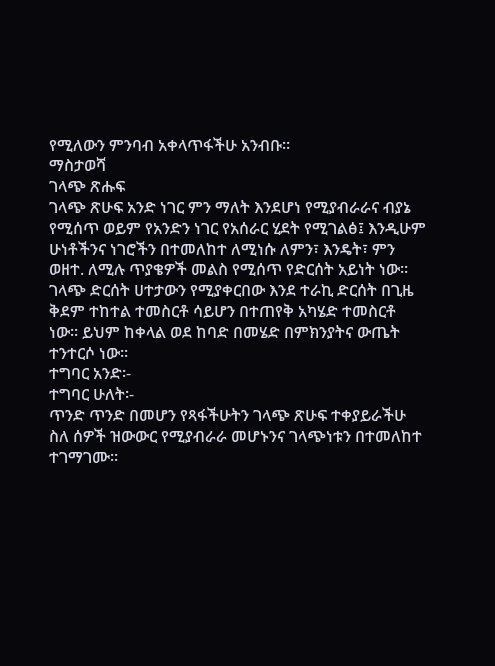የሚለውን ምንባብ አቀላጥፋችሁ አንብቡ፡፡
ማስታወሻ
ገላጭ ጽሑፍ
ገላጭ ጽሁፍ አንድ ነገር ምን ማለት እንደሆነ የሚያብራራና ብያኔ
የሚሰጥ ወይም የአንድን ነገር የአሰራር ሂደት የሚገልፅ፤ እንዲሁም
ሁነቶችንና ነገሮችን በተመለከተ ለሚነሱ ለምን፣ እንዴት፣ ምን
ወዘተ. ለሚሉ ጥያቄዎች መልስ የሚሰጥ የድርሰት አይነት ነው፡፡
ገላጭ ድርሰት ሀተታውን የሚያቀርበው እንደ ተራኪ ድርሰት በጊዜ
ቅደም ተከተል ተመስርቶ ሳይሆን በተጠየቅ አካሄድ ተመስርቶ
ነው፡፡ ይህም ከቀላል ወደ ከባድ በመሄድ በምክንያትና ውጤት
ተንተርሶ ነው፡፡
ተግባር አንድ፡-
ተግባር ሁለት፡-
ጥንድ ጥንድ በመሆን የጻፋችሁትን ገላጭ ጽሁፍ ተቀያይራችሁ
ስለ ሰዎች ዝውውር የሚያብራራ መሆኑንና ገላጭነቱን በተመለከተ
ተገማገሙ፡፡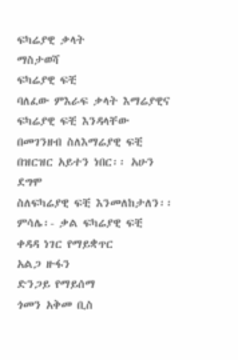ፍካሬያዊ ቃላት
ማስታወሻ
ፍካሬያዊ ፍቺ
ባለፈው ምእራፍ ቃላት እማሬያዊና ፍካሬያዊ ፍቺ እንዳላቸው
በመገንዘብ ስለእማሬያዊ ፍቺ በዝርዝር አይተን ነበር፡፡ አሁን ደግሞ
ስለፍካሬያዊ ፍቺ እንመለከታለን፡፡
ምሳሌ፡- ቃል ፍካሬያዊ ፍቺ
ቀዳዳ ነገር የማይቋጥር
አልጋ ዙፋን
ድንጋይ የማይሰማ
ጎመን አቅመ ቢስ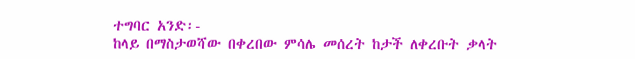ተግባር አንድ፡-
ከላይ በማስታወሻው በቀረበው ምሳሌ መሰረት ከታች ለቀረቡት ቃላት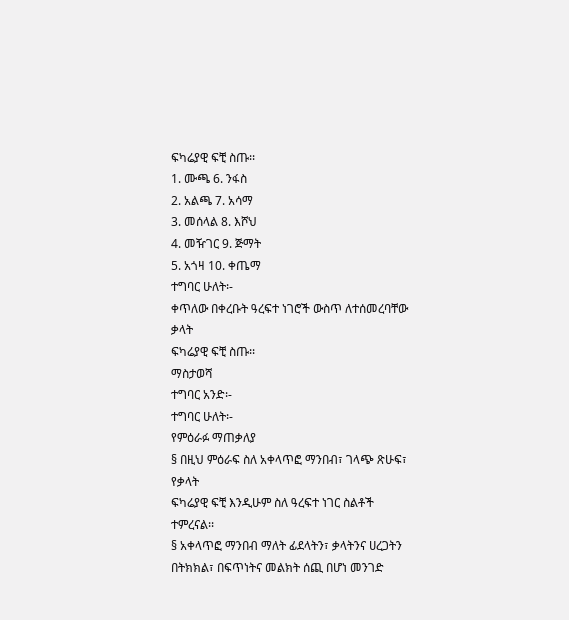ፍካሬያዊ ፍቺ ስጡ፡፡
1. ሙጫ 6. ንፋስ
2. አልጫ 7. አሳማ
3. መሰላል 8. እሾህ
4. መዥገር 9. ጅማት
5. አጎዛ 10. ቀጤማ
ተግባር ሁለት፡-
ቀጥለው በቀረቡት ዓረፍተ ነገሮች ውስጥ ለተሰመረባቸው ቃላት
ፍካሬያዊ ፍቺ ስጡ፡፡
ማስታወሻ
ተግባር አንድ፡-
ተግባር ሁለት፡-
የምዕራፉ ማጠቃለያ
§ በዚህ ምዕራፍ ስለ አቀላጥፎ ማንበብ፣ ገላጭ ጽሁፍ፣ የቃላት
ፍካሬያዊ ፍቺ እንዲሁም ስለ ዓረፍተ ነገር ስልቶች
ተምረናል፡፡
§ አቀላጥፎ ማንበብ ማለት ፊደላትን፣ ቃላትንና ሀረጋትን
በትክክል፣ በፍጥነትና መልክት ሰጪ በሆነ መንገድ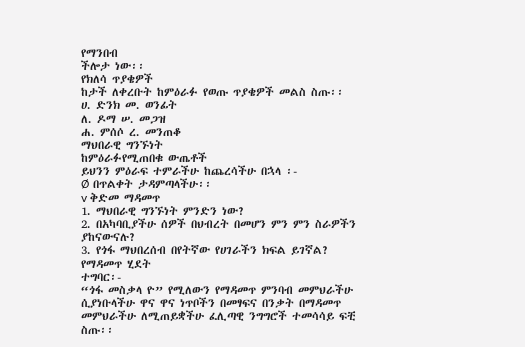የማንበብ
ችሎታ ነው፡፡
የክለሳ ጥያቄዎች
ከታች ለቀረቡት ከምዕራፉ የወጡ ጥያቄዎች መልስ ስጡ፡፡
ሀ. ድንክ መ. ወንፊት
ለ. ዶማ ሠ. መጋዝ
ሐ. ምሰሶ ረ. መንጠቆ
ማህበራዊ ግንኙነት
ከምዕራፉየሚጠበቁ ውጤቶች
ይህንን ምዕራፍ ተምራችሁ ከጨረሳችሁ በኋላ ፡-
Ø በጥልቀት ታዳምጣላችሁ፡፡
v ቅድመ ማዳመጥ
1. ማህበራዊ ግንኙነት ምንድን ነው?
2. በአካባቢያችሁ ሰዎች በህብረት በመሆን ምን ምን ስራዎችን
ያከናውናሉ?
3. የጎፋ ማህበረሰብ በየትኛው የሀገራችን ክፍል ይገኛል?
የማዳመጥ ሂደት
ተግባር፡-
“ጎፋ መስቃላ ዮ” የሚለውን የማዳመጥ ምንባብ መምህራችሁ
ሲያነቡላችሁ ዋና ዋና ነጥቦችን በመፃፍና በንቃት በማዳመጥ
መምህራችሁ ለሚጠይቋችሁ ፈሊጣዊ ንግግሮች ተመሳሳይ ፍቺ
ስጡ፡፡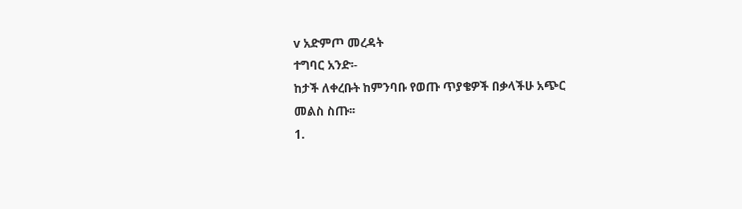v አድምጦ መረዳት
ተግባር አንድ፡-
ከታች ለቀረቡት ከምንባቡ የወጡ ጥያቄዎች በቃላችሁ አጭር
መልስ ስጡ፡፡
1.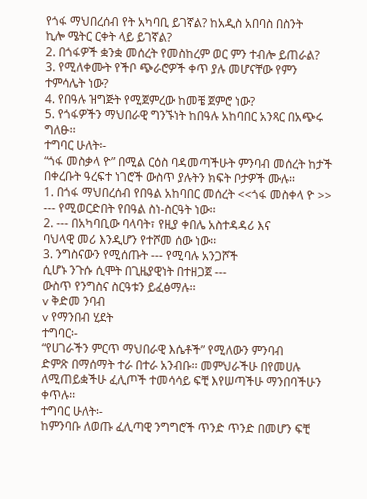የጎፋ ማህበረሰብ የት አካባቢ ይገኛል? ከአዲስ አበባስ በስንት
ኪሎ ሜትር ርቀት ላይ ይገኛል?
2. በጎፋዎች ቋንቋ መሰረት የመስከረም ወር ምን ተብሎ ይጠራል?
3. የሚለቀሙት የችቦ ጭራሮዎች ቀጥ ያሉ መሆናቸው የምን
ተምሳሌት ነው?
4. የበዓሉ ዝግጅት የሚጀምረው ከመቼ ጀምሮ ነው?
5. የጎፋዎችን ማህበራዊ ግንኙነት ከበዓሉ አከባበር አንጻር በአጭሩ
ግለፁ፡፡
ተግባር ሁለት፡-
“ጎፋ መስቃላ ዮ” በሚል ርዕስ ባዳመጣችሁት ምንባብ መሰረት ከታች
በቀረቡት ዓረፍተ ነገሮች ውስጥ ያሉትን ክፍት ቦታዎች ሙሉ፡፡
1. በጎፋ ማህበረሰብ የበዓል አከባበር መሰረት <<ጎፋ መስቀላ ዮ >>
--- የሚወርድበት የበዓል ስነ-ስርዓት ነው፡፡
2. --- በአካባቢው ባላባት፣ የዚያ ቀበሌ አስተዳዳሪ እና
ባህላዊ መሪ እንዲሆን የተሾመ ሰው ነው፡፡
3. ንግስናውን የሚሰጡት --- የሚባሉ አንጋሾች
ሲሆኑ ንጉሱ ሲሞት በጊዜያዊነት በተዘጋጀ ---
ውስጥ የንግስና ስርዓቱን ይፈፅማሉ፡፡
v ቅድመ ንባብ
v የማንበብ ሂደት
ተግባር፡-
“የሀገራችን ምርጥ ማህበራዊ እሴቶች” የሚለውን ምንባብ
ድምጽ በማሰማት ተራ በተራ አንብቡ፡፡ መምህራችሁ በየመሀሉ
ለሚጠይቋችሁ ፈሊጦች ተመሳሳይ ፍቺ እየሠጣችሁ ማንበባችሁን
ቀጥሉ፡፡
ተግባር ሁለት፡-
ከምንባቡ ለወጡ ፈሊጣዊ ንግግሮች ጥንድ ጥንድ በመሆን ፍቺ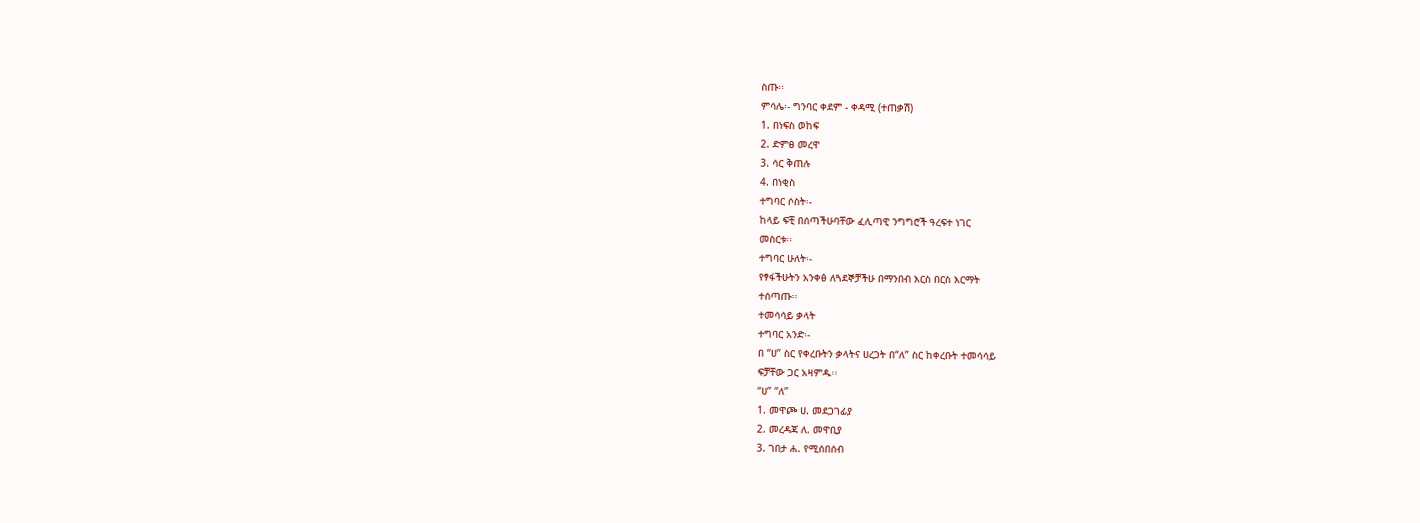ስጡ፡፡
ምሳሌ፡- ግንባር ቀደም - ቀዳሚ (ተጠቃሽ)
1. በነፍስ ወከፍ
2. ድምፀ መረዋ
3. ሳር ቅጠሉ
4. በነቂስ
ተግባር ሶስት፡-
ከላይ ፍቺ በሰጣችሁባቸው ፈሊጣዊ ንግግሮች ዓረፍተ ነገር
መስርቱ፡፡
ተግባር ሁለት፡-
የፃፋችሁትን አንቀፅ ለጓደኞቻችሁ በማንበብ እርስ በርስ እርማት
ተሰጣጡ፡፡
ተመሳሳይ ቃላት
ተግባር አንድ፡-
በ “ሀ” ስር የቀረቡትን ቃላትና ሀረጋት በ“ለ” ስር ከቀረቡት ተመሳሳይ
ፍቻቸው ጋር አዛምዱ፡፡
“ሀ” “ለ”
1. መዋጮ ሀ. መደጋገፊያ
2. መረዳጃ ለ. መዋቢያ
3. ገበታ ሐ. የሚሰበሰብ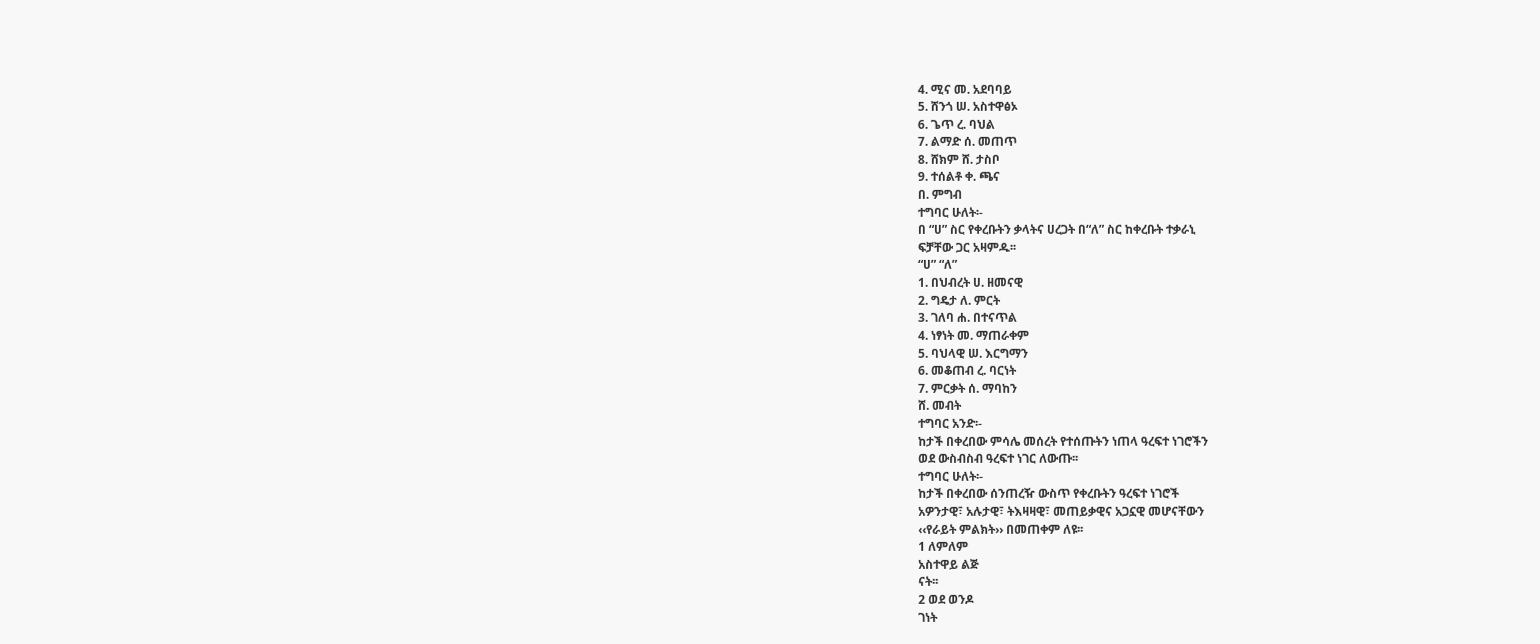4. ሚና መ. አደባባይ
5. ሸንጎ ሠ. አስተዋፅኦ
6. ጌጥ ረ. ባህል
7. ልማድ ሰ. መጠጥ
8. ሸክም ሸ. ታስቦ
9. ተሰልቶ ቀ. ጫና
በ. ምግብ
ተግባር ሁለት፡-
በ “ሀ” ስር የቀረቡትን ቃላትና ሀረጋት በ“ለ” ስር ከቀረቡት ተቃራኒ
ፍቻቸው ጋር አዛምዱ፡፡
“ሀ” “ለ”
1. በህብረት ሀ. ዘመናዊ
2. ግዴታ ለ. ምርት
3. ገለባ ሐ. በተናጥል
4. ነፃነት መ. ማጠራቀም
5. ባህላዊ ሠ. እርግማን
6. መቆጠብ ረ. ባርነት
7. ምርቃት ሰ. ማባከን
ሸ. መብት
ተግባር አንድ፡-
ከታች በቀረበው ምሳሌ መሰረት የተሰጡትን ነጠላ ዓረፍተ ነገሮችን
ወደ ውስብስብ ዓረፍተ ነገር ለውጡ፡፡
ተግባር ሁለት፡-
ከታች በቀረበው ሰንጠረዥ ውስጥ የቀረቡትን ዓረፍተ ነገሮች
አዎንታዊ፣ አሉታዊ፣ ትእዛዛዊ፣ መጠይቃዊና አጋኗዊ መሆናቸውን
‹‹የራይት ምልክት›› በመጠቀም ለዩ፡፡
1 ለምለም
አስተዋይ ልጅ
ናት፡፡
2 ወደ ወንዶ
ገነት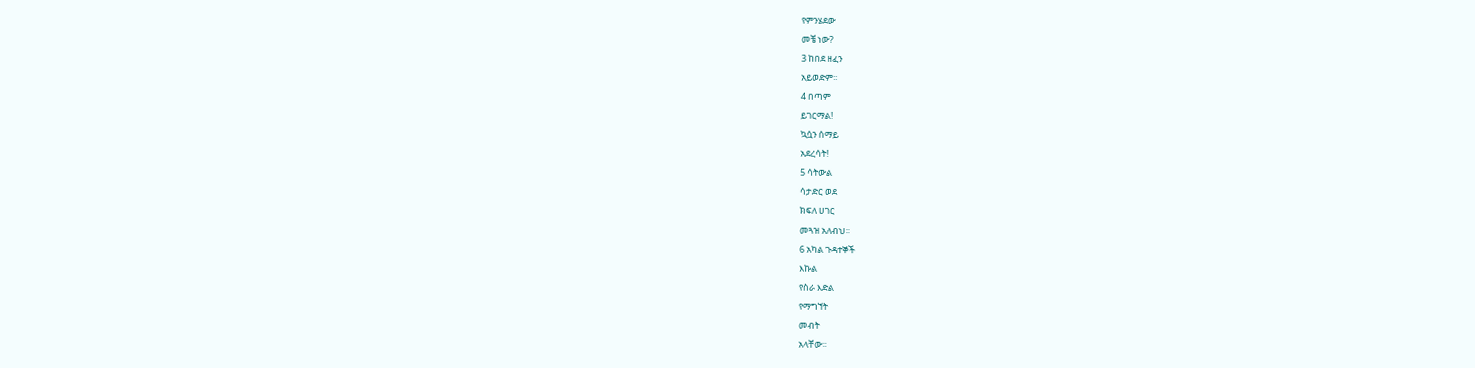የምንሄደው
መቼ ነው?
3 ከበደ ዘፈን
አይወድም፡፡
4 በጣም
ይገርማል!
ኳሷን ሰማይ
አደረሳት!
5 ሳትውል
ሳታድር ወደ
ክፍለ ሀገር
መጓዝ አለብህ፡፡
6 አካል ጉዳተኞች
እኩል
የስራ እድል
የማግኘት
መብት
አላቸው፡፡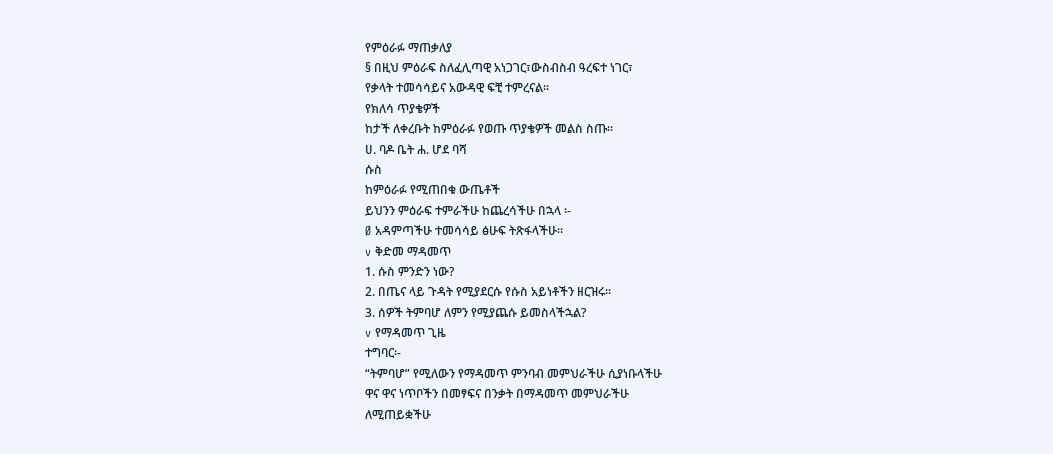የምዕራፉ ማጠቃለያ
§ በዚህ ምዕራፍ ስለፈሊጣዊ አነጋገር፣ውስብስብ ዓረፍተ ነገር፣
የቃላት ተመሳሳይና አውዳዊ ፍቺ ተምረናል፡፡
የክለሳ ጥያቄዎች
ከታች ለቀረቡት ከምዕራፉ የወጡ ጥያቄዎች መልስ ስጡ፡፡
ሀ. ባዶ ቤት ሐ. ሆደ ባሻ
ሱስ
ከምዕራፉ የሚጠበቁ ውጤቶች
ይህንን ምዕራፍ ተምራችሁ ከጨረሳችሁ በኋላ ፡-
Ø አዳምጣችሁ ተመሳሳይ ፅሁፍ ትጽፋላችሁ፡፡
v ቅድመ ማዳመጥ
1. ሱስ ምንድን ነው?
2. በጤና ላይ ጉዳት የሚያደርሱ የሱስ አይነቶችን ዘርዝሩ፡፡
3. ሰዎች ትምባሆ ለምን የሚያጨሱ ይመስላችኋል?
v የማዳመጥ ጊዜ
ተግባር፡-
“ትምባሆ” የሚለውን የማዳመጥ ምንባብ መምህራችሁ ሲያነቡላችሁ
ዋና ዋና ነጥቦችን በመፃፍና በንቃት በማዳመጥ መምህራችሁ
ለሚጠይቋችሁ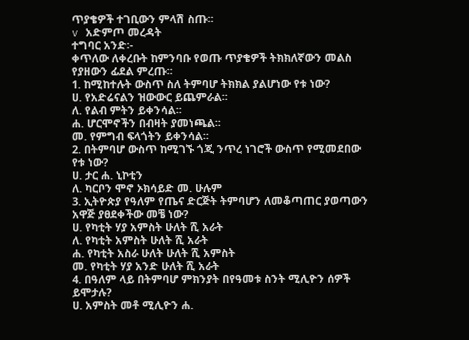ጥያቄዎች ተገቢውን ምላሽ ስጡ፡፡
v አድምጦ መረዳት
ተግባር አንድ፡-
ቀጥለው ለቀረቡት ከምንባቡ የወጡ ጥያቄዎች ትክክለኛውን መልስ
የያዘውን ፊደል ምረጡ፡፡
1. ከሚከተሉት ውስጥ ስለ ትምባሆ ትክክል ያልሆነው የቱ ነው?
ሀ. የአድሬናልን ዝውውር ይጨምራል፡፡
ለ. የልብ ምትን ይቀንሳል፡፡
ሐ. ሆርሞኖችን በብዛት ያመነጫል፡፡
መ. የምግብ ፍላጎትን ይቀንሳል፡፡
2. በትምባሆ ውስጥ ከሚገኙ ጎጂ ንጥረ ነገሮች ውስጥ የሚመደበው
የቱ ነው?
ሀ. ታር ሐ. ኒኮቲን
ለ. ካርቦን ሞኖ ኦክሳይድ መ. ሁሉም
3. ኢትዮጵያ የዓለም የጤና ድርጅት ትምባሆን ለመቆጣጠር ያወጣውን
አዋጅ ያፀደቀችው መቼ ነው?
ሀ. የካቲት ሃያ አምስት ሁለት ሺ አራት
ለ. የካቲት አምስት ሁለት ሺ አራት
ሐ. የካቲት አስራ ሁለት ሁለት ሺ አምስት
መ. የካቲት ሃያ አንድ ሁለት ሺ አራት
4. በዓለም ላይ በትምባሆ ምክንያት በየዓመቱ ስንት ሚሊዮን ሰዎች
ይሞታሉ?
ሀ. አምስት መቶ ሚሊዮን ሐ.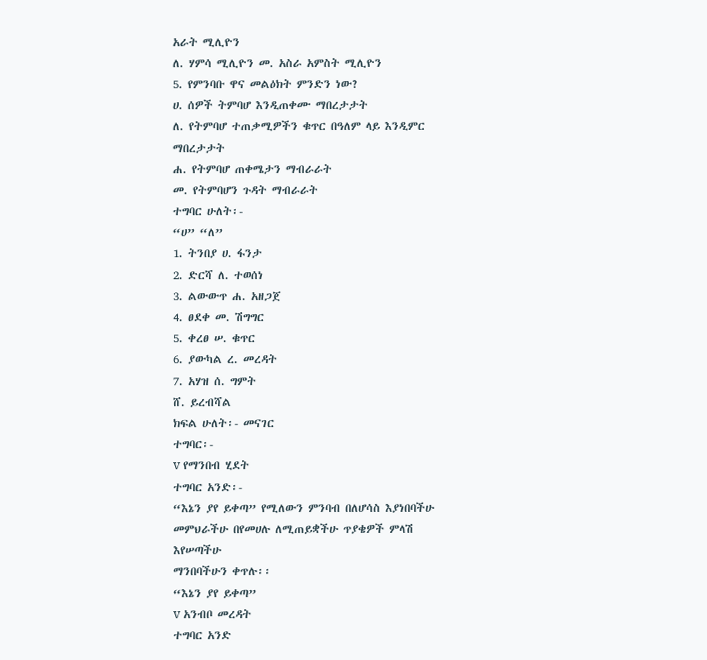አራት ሚሊዮን
ለ. ሃምሳ ሚሊዮን መ. አስራ አምስት ሚሊዮን
5. የምንባቡ ዋና መልዕክት ምንድን ነው?
ሀ. ሰዎች ትምባሆ እንዲጠቀሙ ማበረታታት
ለ. የትምባሆ ተጠቃሚዎችን ቁጥር በዓለም ላይ እንዲምር
ማበረታታት
ሐ. የትምባሆ ጠቀሜታን ማብራራት
መ. የትምባሆን ጉዳት ማብራራት
ተግባር ሁለት፡-
“ሀ” “ለ”
1. ትንበያ ሀ. ፋንታ
2. ድርሻ ለ. ተወሰነ
3. ልውውጥ ሐ. አዘጋጀ
4. ፀደቀ መ. ሽግግር
5. ቀረፀ ሠ. ቁጥር
6. ያውካል ረ. መረዳት
7. አሃዝ ሰ. ግምት
ሸ. ይረብሻል
ክፍል ሁለት፡- መናገር
ተግባር፡-
v የማንበብ ሂደት
ተግባር አንድ፡-
“እኔን ያየ ይቀጣ” የሚለውን ምንባብ በለሆሳስ እያነበባችሁ
መምህራችሁ በየመሀሉ ለሚጠይቋችሁ ጥያቄዎች ምላሽ እየሠጣችሁ
ማንበባችሁን ቀጥሉ፡፡
“እኔን ያየ ይቀጣ”
v አንብቦ መረዳት
ተግባር አንድ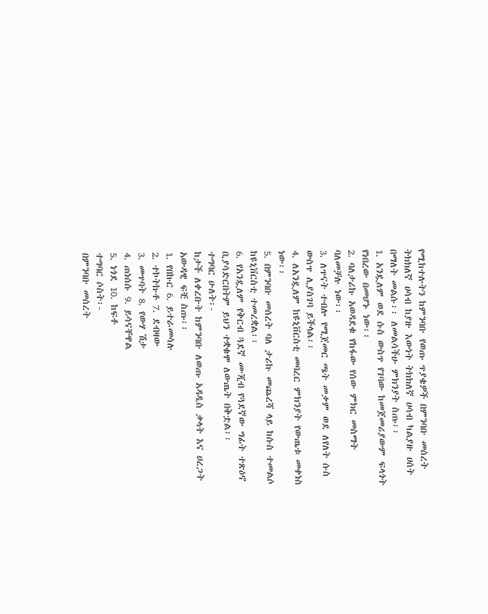የሚከተሉትን ከምንባቡ የወጡ ጥያቄዎች በምንባቡ መሰረት
ትክክለኛ ሀሳብ ከያዙ እውነት ትክክለኛ ሀሳብ ካልያዙ ሀሰት
በማለት መልሱ፡፡ ለመልሳችሁ ምክንያት ስጡ፡፡
1. አንዷለም ወደ ሱስ ውስጥ የገባው ከመጀመሪያውም ፍላጎት
የነበረው በመሆኑ ነው፡፡
2. ባለታሪኩ አወዳደቁ የከፋው የሰው ምክር መስማት
ባለመቻሉ ነው፡፡
3. ለጥናት ተብሎ የሚጀመር ጫት መቃም ወደ ለየለት ሱስ
ውስጥ ሊያስገባ ይችላል፡፡
4. ለአንዷለም ከዩኒቨርስቲ መባረር ምክንያት የውጤቱ መቀነስ
ነው፡፡
5. በምንባቡ መሰረት ባለ ታሪኩ መጨረሻ ላይ ከሱስ ተመልሶ
ከዩኒቨርስቲ ተመረቋል፡፡
6. የአንዷለም የቅርብ ጓደኛ ሙጂብ የጓደኛው ግፊት ተጽዕኖ
ቢያሳድርበትም ይህን ተቋቁሞ ለውጤት በቅቷል፡፡
ተግባር ሁለት፡-
ከታች ለቀረቡት ከምንባቡ ለወጡ አዳዲስ ቃላት እና ሀረጋት
አውዳዊ ፍቺ ስጡ፡፡
1. የበኩር 6. ይተራመሳሉ
2. ተኮትኩቶ 7. ደብዛው
3. መጥባት 8. የውሃ ሽታ
4. ጠነሰሱ 9. ይሳናቸዋል
5. ነጎደ 10. ከፍቶ
ተግባር ሶስት፡-
በምንባቡ መሰረት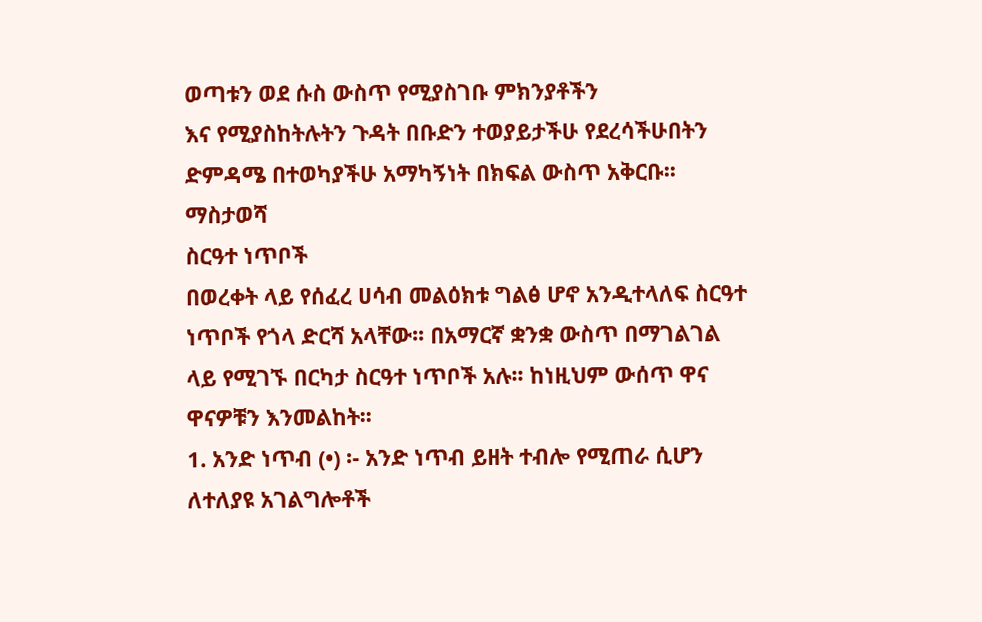ወጣቱን ወደ ሱስ ውስጥ የሚያስገቡ ምክንያቶችን
እና የሚያስከትሉትን ጉዳት በቡድን ተወያይታችሁ የደረሳችሁበትን
ድምዳሜ በተወካያችሁ አማካኝነት በክፍል ውስጥ አቅርቡ፡፡
ማስታወሻ
ስርዓተ ነጥቦች
በወረቀት ላይ የሰፈረ ሀሳብ መልዕክቱ ግልፅ ሆኖ አንዲተላለፍ ስርዓተ
ነጥቦች የጎላ ድርሻ አላቸው፡፡ በአማርኛ ቋንቋ ውስጥ በማገልገል
ላይ የሚገኙ በርካታ ስርዓተ ነጥቦች አሉ፡፡ ከነዚህም ውሰጥ ዋና
ዋናዎቹን እንመልከት፡፡
1. አንድ ነጥብ (•) ፡- አንድ ነጥብ ይዘት ተብሎ የሚጠራ ሲሆን
ለተለያዩ አገልግሎቶች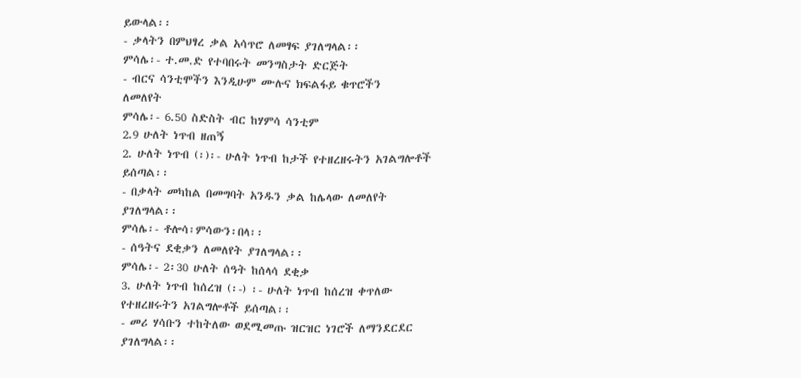ይውላል፡፡
- ቃላትን በምህፃረ ቃል አሳጥሮ ለመፃፍ ያገለግላል፡፡
ምሳሌ፡- ተ.መ.ድ የተባበሩት መንግስታት ድርጅት
- ብርና ሳንቲሞችን እንዲሁም ሙሉና ክፍልፋይ ቁጥሮችን
ለመለየት
ምሳሌ፡- 6.50 ስድስት ብር ከሃምሳ ሳንቲም
2.9 ሁለት ነጥብ ዘጠኝ
2. ሁለት ነጥብ (፡)፡- ሁለት ነጥብ ከታች የተዘረዘሩትን አገልግሎቶች
ይሰጣል፡፡
- በቃላት መካከል በመግባት አንዱን ቃል ከሌላው ለመለየት
ያገለግላል፡፡
ምሳሌ፡- ቶሎሳ፡ምሳውን፡በላ፡፡
- ሰዓትና ደቂቃን ለመለየት ያገለግላል፡፡
ምሳሌ፡- 2፡30 ሁለት ሰዓት ከሰላሳ ደቂቃ
3. ሁለት ነጥብ ከሰረዝ (፡-) ፡- ሁለት ነጥብ ከሰረዝ ቀጥለው
የተዘረዘሩትን አገልግሎቶች ይሰጣል፡፡
- መሪ ሃሳቡን ተከትለው ወደሚመጡ ዝርዝር ነገሮች ለማንደርደር
ያገለግላል፡፡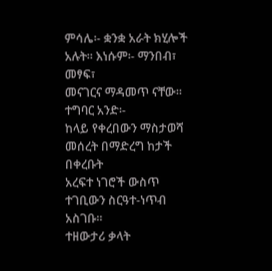ምሳሌ፡- ቋንቋ አራት ክሂሎች አሉት። እነሱም፡- ማንበብ፣ መፃፍ፣
መናገርና ማዳመጥ ናቸው፡፡
ተግባር አንድ፡-
ከላይ የቀረበውን ማስታወሻ መሰረት በማድረግ ከታች በቀረቡት
አረፍተ ነገሮች ውስጥ ተገቢውን ስርዓተ-ነጥብ አስገቡ፡፡
ተዘውታሪ ቃላት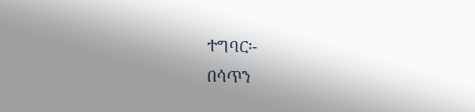ተግባር፡-
በሳጥን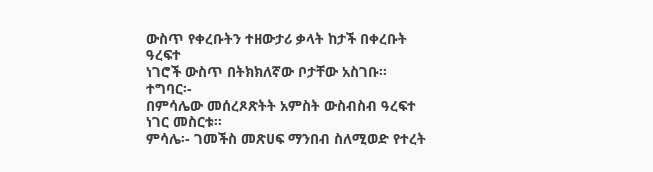ውስጥ የቀረቡትን ተዘውታሪ ቃላት ከታች በቀረቡት ዓረፍተ
ነገሮች ውስጥ በትክክለኛው ቦታቸው አስገቡ፡፡
ተግባር፡-
በምሳሌው መሰረጾጽትት አምስት ውስብስብ ዓረፍተ ነገር መስርቱ፡፡
ምሳሌ፡- ገመችስ መጽሀፍ ማንበብ ስለሚወድ የተረት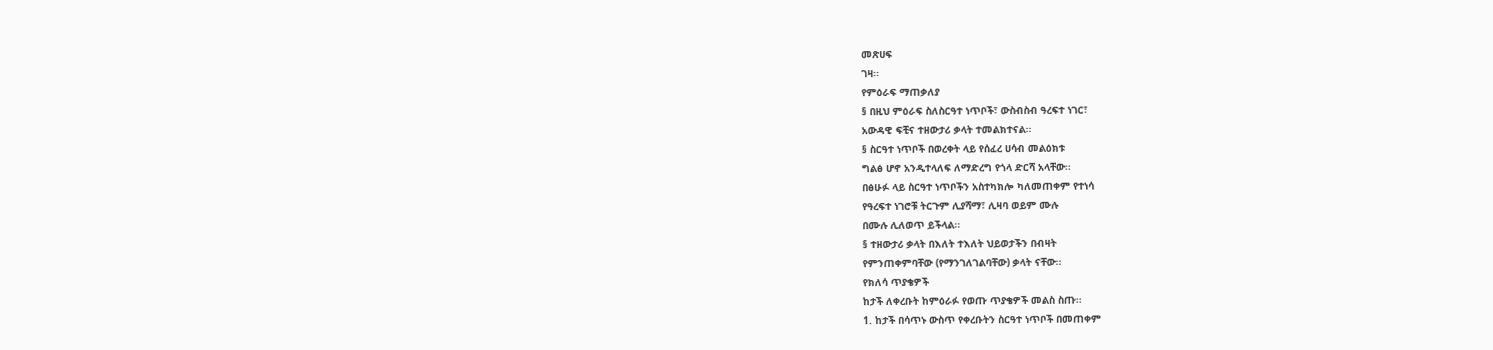መጽሀፍ
ገዛ፡፡
የምዕራፍ ማጠቃለያ
§ በዚህ ምዕራፍ ስለስርዓተ ነጥቦች፣ ውስብስብ ዓረፍተ ነገር፣
አውዳዊ ፍቺና ተዘውታሪ ቃላት ተመልክተናል፡፡
§ ስርዓተ ነጥቦች በወረቀት ላይ የሰፈረ ሀሳብ መልዕክቱ
ግልፅ ሆኖ አንዲተላለፍ ለማድረግ የጎላ ድርሻ አላቸው፡፡
በፅሁፉ ላይ ስርዓተ ነጥቦችን አስተካክሎ ካለመጠቀም የተነሳ
የዓረፍተ ነገሮቹ ትርጉም ሊያሻማ፣ ሊዛባ ወይም ሙሉ
በሙሉ ሊለወጥ ይችላል፡፡
§ ተዘውታሪ ቃላት በእለት ተእለት ህይወታችን በብዛት
የምንጠቀምባቸው (የማንገለገልባቸው) ቃላት ናቸው፡፡
የክለሳ ጥያቄዎች
ከታች ለቀረቡት ከምዕራፉ የወጡ ጥያቄዎች መልስ ስጡ፡፡
1. ከታች በሳጥኑ ውስጥ የቀረቡትን ስርዓተ ነጥቦች በመጠቀም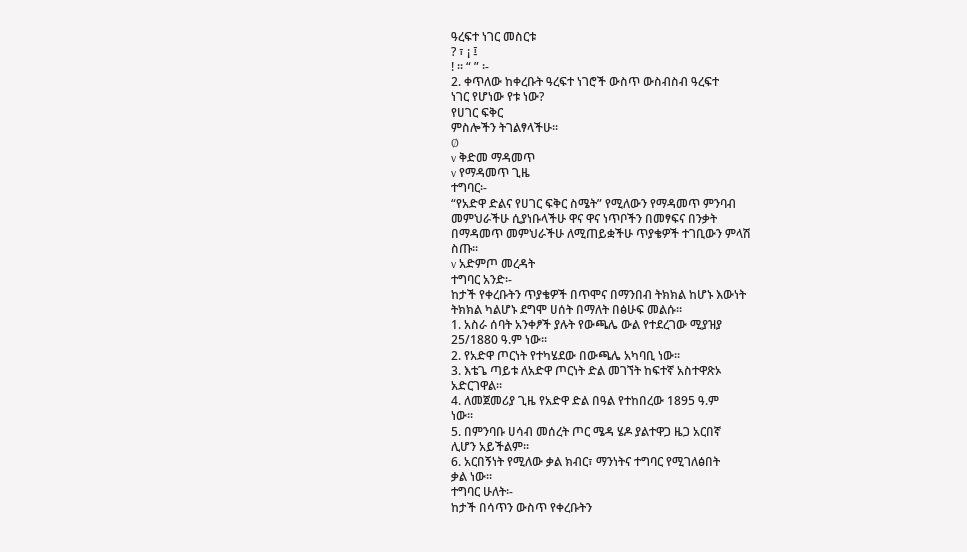ዓረፍተ ነገር መስርቱ
? ፣ ¡ ፤
! ፡፡ “ ” ፡-
2. ቀጥለው ከቀረቡት ዓረፍተ ነገሮች ውስጥ ውስብስብ ዓረፍተ
ነገር የሆነው የቱ ነው?
የሀገር ፍቅር
ምስሎችን ትገልፃላችሁ፡፡
Ø
v ቅድመ ማዳመጥ
v የማዳመጥ ጊዜ
ተግባር፡-
“የአድዋ ድልና የሀገር ፍቅር ስሜት” የሚለውን የማዳመጥ ምንባብ
መምህራችሁ ሲያነቡላችሁ ዋና ዋና ነጥቦችን በመፃፍና በንቃት
በማዳመጥ መምህራችሁ ለሚጠይቋችሁ ጥያቄዎች ተገቢውን ምላሽ
ስጡ፡፡
v አድምጦ መረዳት
ተግባር አንድ፡-
ከታች የቀረቡትን ጥያቄዎች በጥሞና በማንበብ ትክክል ከሆኑ እውነት
ትክክል ካልሆኑ ደግሞ ሀሰት በማለት በፅሁፍ መልሱ፡፡
1. አስራ ሰባት አንቀፆች ያሉት የውጫሌ ውል የተደረገው ሚያዝያ
25/1880 ዓ.ም ነው፡፡
2. የአድዋ ጦርነት የተካሄደው በውጫሌ አካባቢ ነው፡፡
3. እቴጌ ጣይቱ ለአድዋ ጦርነት ድል መገኘት ከፍተኛ አስተዋጽኦ
አድርገዋል፡፡
4. ለመጀመሪያ ጊዜ የአድዋ ድል በዓል የተከበረው 1895 ዓ.ም
ነው፡፡
5. በምንባቡ ሀሳብ መሰረት ጦር ሜዳ ሄዶ ያልተዋጋ ዜጋ አርበኛ
ሊሆን አይችልም፡፡
6. አርበኝነት የሚለው ቃል ክብር፣ ማንነትና ተግባር የሚገለፅበት
ቃል ነው፡፡
ተግባር ሁለት፡-
ከታች በሳጥን ውስጥ የቀረቡትን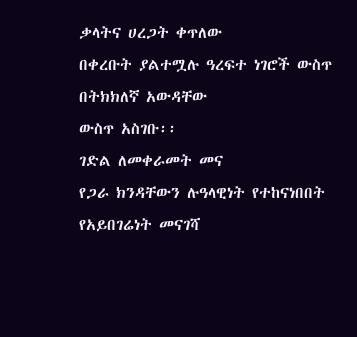ቃላትና ሀረጋት ቀጥለው
በቀረቡት ያልተሟሉ ዓረፍተ ነገሮች ውስጥ በትክክለኛ አውዳቸው
ውስጥ አስገቡ፡፡
ገድል ለመቀራመት መና
የጋራ ክንዳቸውን ሉዓላዊነት የተከናነበበት
የአይበገሬነት መናገሻ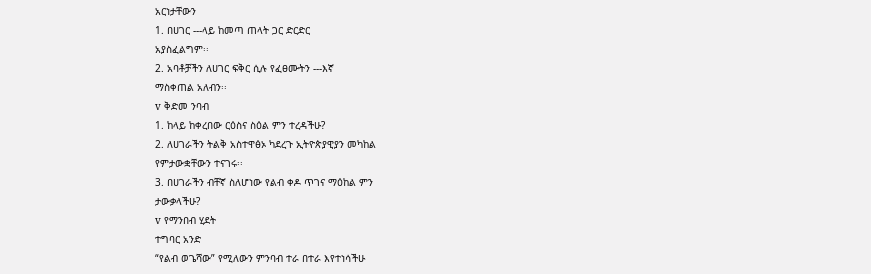አርነታቸውን
1. በሀገር ---ላይ ከመጣ ጠላት ጋር ድርድር
አያስፈልግም፡፡
2. አባቶቻችን ለሀገር ፍቅር ሲሉ የፈፀሙትን ---እኛ
ማስቀጠል አለብን፡፡
v ቅድመ ንባብ
1. ከላይ ከቀረበው ርዕስና ስዕል ምን ተረዳችሁ?
2. ለሀገራችን ትልቅ አስተዋፅኦ ካደረጉ ኢትዮጵያዊያን መካከል
የምታውቋቸውን ተናገሩ፡፡
3. በሀገራችን ብቸኛ ስለሆነው የልብ ቀዶ ጥገና ማዕከል ምን
ታውቃላችሁ?
v የማንበብ ሂደት
ተግባር አንድ
“የልብ ወጌሻው” የሚለውን ምንባብ ተራ በተራ እየተነሳችሁ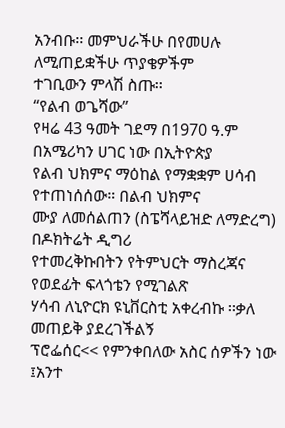አንብቡ፡፡ መምህራችሁ በየመሀሉ ለሚጠይቋችሁ ጥያቄዎችም
ተገቢውን ምላሽ ስጡ፡፡
“የልብ ወጌሻው”
የዛሬ 43 ዓመት ገደማ በ1970 ዓ.ም በአሜሪካን ሀገር ነው በኢትዮጵያ
የልብ ህክምና ማዕከል የማቋቋም ሀሳብ የተጠነሰሰው። በልብ ህክምና
ሙያ ለመሰልጠን (ስፔሻላይዝድ ለማድረግ) በዶክትሬት ዲግሪ
የተመረቅኩበትን የትምህርት ማስረጃና የወደፊት ፍላጎቴን የሚገልጽ
ሃሳብ ለኒዮርክ ዩኒቨርስቲ አቀረብኩ ፡፡ቃለ መጠይቅ ያደረገችልኝ
ፕሮፌሰር<< የምንቀበለው አስር ሰዎችን ነው ፤አንተ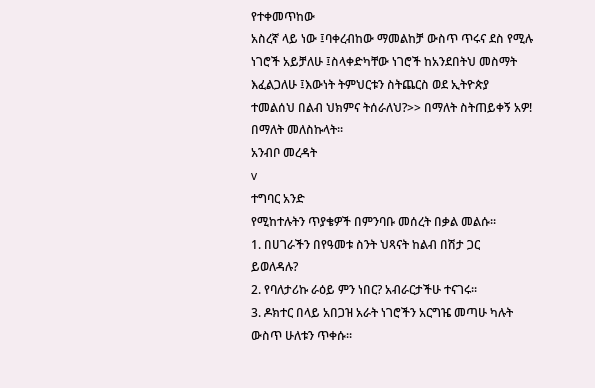የተቀመጥከው
አስረኛ ላይ ነው ፤ባቀረብከው ማመልከቻ ውስጥ ጥሩና ደስ የሚሉ
ነገሮች አይቻለሁ ፤ስላቀድካቸው ነገሮች ከአንደበትህ መስማት
እፈልጋለሁ ፤እውነት ትምህርቱን ስትጨርስ ወደ ኢትዮጵያ
ተመልሰህ በልብ ህክምና ትሰራለህ?>> በማለት ስትጠይቀኝ አዎ!
በማለት መለስኩላት፡፡
አንብቦ መረዳት
v
ተግባር አንድ
የሚከተሉትን ጥያቄዎች በምንባቡ መሰረት በቃል መልሱ፡፡
1. በሀገራችን በየዓመቱ ስንት ህጻናት ከልብ በሽታ ጋር
ይወለዳሉ?
2. የባለታሪኩ ራዕይ ምን ነበር? አብራርታችሁ ተናገሩ፡፡
3. ዶክተር በላይ አበጋዝ አራት ነገሮችን አርግዤ መጣሁ ካሉት
ውስጥ ሁለቱን ጥቀሱ፡፡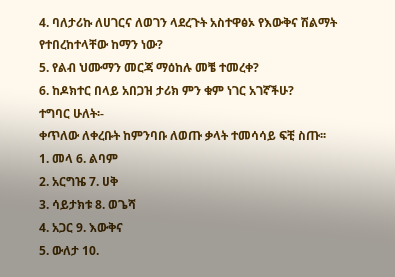4. ባለታሪኩ ለሀገርና ለወገን ላደረጉት አስተዋፅኦ የእውቅና ሽልማት
የተበረከተላቸው ከማን ነው?
5. የልብ ህሙማን መርጃ ማዕከሉ መቼ ተመረቀ?
6. ከዶክተር በላይ አበጋዝ ታሪክ ምን ቁም ነገር አገኛችሁ?
ተግባር ሁለት፡-
ቀጥለው ለቀረቡት ከምንባቡ ለወጡ ቃላት ተመሳሳይ ፍቺ ስጡ፡፡
1. መላ 6. ልባም
2. አርግዤ 7. ሀቅ
3. ሳይታክቱ 8. ወጌሻ
4. አጋር 9. እውቅና
5. ውለታ 10.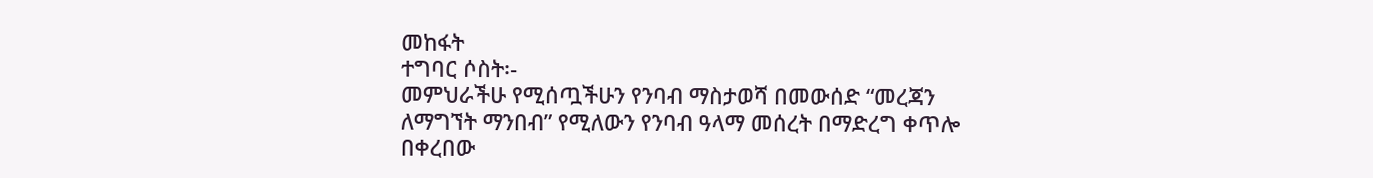መከፋት
ተግባር ሶስት፡-
መምህራችሁ የሚሰጧችሁን የንባብ ማስታወሻ በመውሰድ “መረጃን
ለማግኘት ማንበብ” የሚለውን የንባብ ዓላማ መሰረት በማድረግ ቀጥሎ
በቀረበው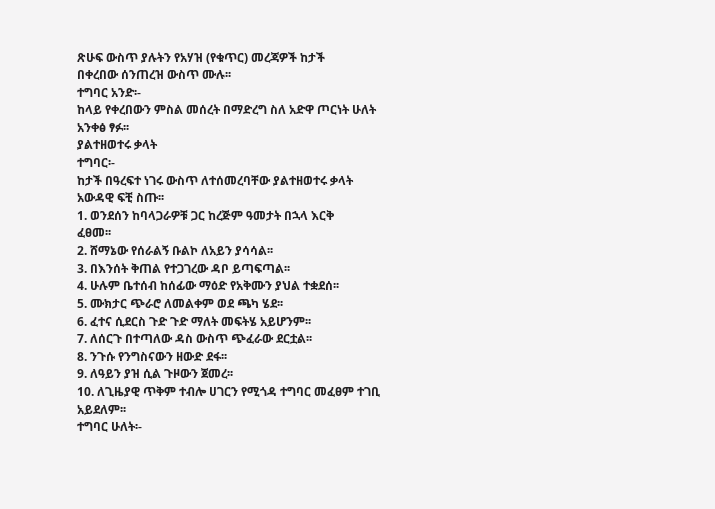ጽሁፍ ውስጥ ያሉትን የአሃዝ (የቁጥር) መረጃዎች ከታች
በቀረበው ሰንጠረዝ ውስጥ ሙሉ፡፡
ተግባር አንድ፡-
ከላይ የቀረበውን ምስል መሰረት በማድረግ ስለ አድዋ ጦርነት ሁለት
አንቀፅ ፃፉ፡፡
ያልተዘወተሩ ቃላት
ተግባር፡-
ከታች በዓረፍተ ነገሩ ውስጥ ለተሰመረባቸው ያልተዘወተሩ ቃላት
አውዳዊ ፍቺ ስጡ፡፡
1. ወንደሰን ከባላጋራዎቹ ጋር ከረጅም ዓመታት በኋላ እርቅ
ፈፀመ፡፡
2. ሸማኔው የሰራልኝ ቡልኮ ለአይን ያሳሳል፡፡
3. በእንሰት ቅጠል የተጋገረው ዳቦ ይጣፍጣል፡፡
4. ሁሉም ቤተሰብ ከሰፊው ማዕድ የአቅሙን ያህል ተቋደሰ፡፡
5. ሙክታር ጭራሮ ለመልቀም ወደ ጫካ ሄደ፡፡
6. ፈተና ሲደርስ ጉድ ጉድ ማለት መፍትሄ አይሆንም፡፡
7. ለሰርጉ በተጣለው ዳስ ውስጥ ጭፈራው ደርቷል፡፡
8. ንጉሱ የንግስናውን ዘውድ ደፋ፡፡
9. ለዓይን ያዝ ሲል ጉዞውን ጀመረ፡፡
10. ለጊዜያዊ ጥቅም ተብሎ ሀገርን የሚጎዳ ተግባር መፈፀም ተገቢ
አይደለም፡፡
ተግባር ሁለት፡-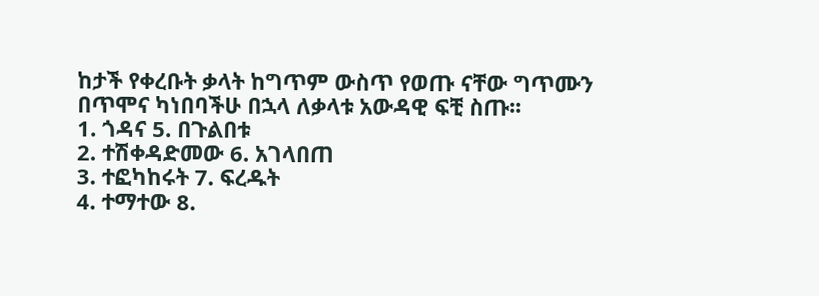ከታች የቀረቡት ቃላት ከግጥም ውስጥ የወጡ ናቸው ግጥሙን
በጥሞና ካነበባችሁ በኋላ ለቃላቱ አውዳዊ ፍቺ ስጡ፡፡
1. ጎዳና 5. በጉልበቱ
2. ተሽቀዳድመው 6. አገላበጠ
3. ተፎካከሩት 7. ፍረዱት
4. ተማተው 8.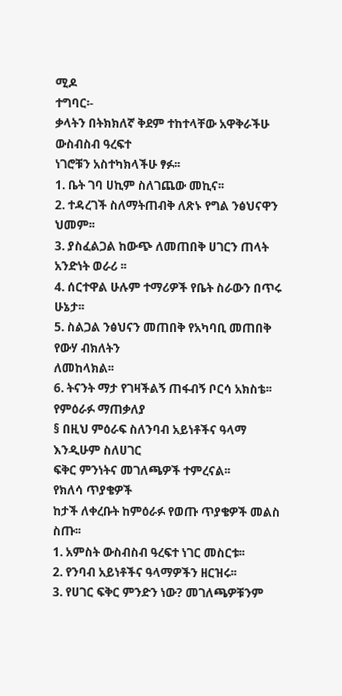ሚዶ
ተግባር፡-
ቃላትን በትክክለኛ ቅደም ተከተላቸው አዋቅራችሁ ውስብስብ ዓረፍተ
ነገሮቹን አስተካክላችሁ ፃፉ፡፡
1. ቤት ገባ ሀኪም ስለገጨው መኪና፡፡
2. ተዳረገች ስለማትጠብቅ ለጽኑ የግል ንፅህናዋን ህመም፡፡
3. ያስፈልጋል ከውጭ ለመጠበቅ ሀገርን ጠላት አንድነት ወራሪ ፡፡
4. ሰርተዋል ሁሉም ተማሪዎች የቤት ስራውን በጥሩ ሁኔታ፡፡
5. ስልጋል ንፅህናን መጠበቅ የአካባቢ መጠበቅ የውሃ ብክለትን
ለመከላክል፡፡
6. ትናንት ማታ የገዛችልኝ ጠፋብኝ ቦርሳ አክስቴ፡፡
የምዕራፉ ማጠቃለያ
§ በዚህ ምዕራፍ ስለንባብ አይነቶችና ዓላማ እንዲሁም ስለሀገር
ፍቅር ምንነትና መገለጫዎች ተምረናል፡፡
የክለሳ ጥያቄዎች
ከታች ለቀረቡት ከምዕራፉ የወጡ ጥያቄዎች መልስ ስጡ፡፡
1. አምስት ውስብስብ ዓረፍተ ነገር መስርቱ፡፡
2. የንባብ አይነቶችና ዓላማዎችን ዘርዝሩ፡፡
3. የሀገር ፍቅር ምንድን ነው? መገለጫዎቹንም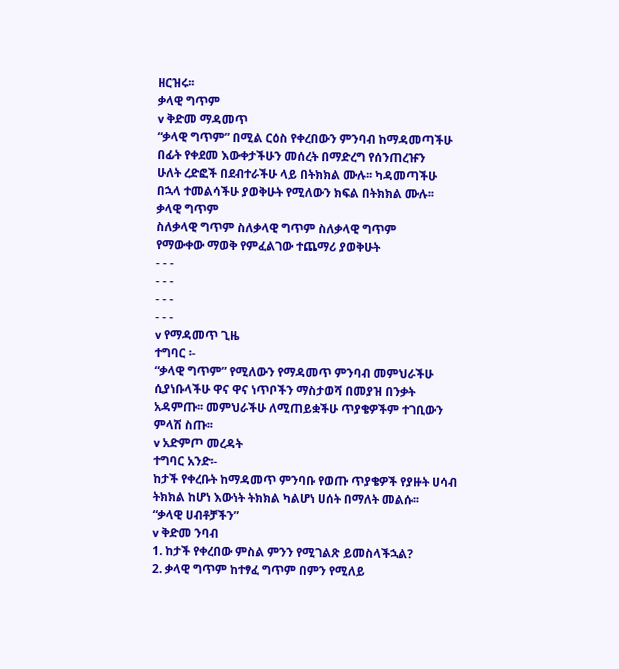ዘርዝሩ፡፡
ቃላዊ ግጥም
v ቅድመ ማዳመጥ
“ቃላዊ ግጥም” በሚል ርዕስ የቀረበውን ምንባብ ከማዳመጣችሁ
በፊት የቀደመ እውቀታችሁን መሰረት በማድረግ የሰንጠረዡን
ሁለት ረድፎች በደብተራችሁ ላይ በትክክል ሙሉ፡፡ ካዳመጣችሁ
በኋላ ተመልሳችሁ ያወቅሁት የሚለውን ክፍል በትክክል ሙሉ፡፡
ቃላዊ ግጥም
ስለቃላዊ ግጥም ስለቃላዊ ግጥም ስለቃላዊ ግጥም
የማውቀው ማወቅ የምፈልገው ተጨማሪ ያወቅሁት
- - -
- - -
- - -
- - -
v የማዳመጥ ጊዜ
ተግባር ፡-
“ቃላዊ ግጥም” የሚለውን የማዳመጥ ምንባብ መምህራችሁ
ሲያነቡላችሁ ዋና ዋና ነጥቦችን ማስታወሻ በመያዝ በንቃት
አዳምጡ፡፡ መምህራችሁ ለሚጠይቋችሁ ጥያቄዎችም ተገቢውን
ምላሽ ስጡ፡፡
v አድምጦ መረዳት
ተግባር አንድ፡-
ከታች የቀረቡት ከማዳመጥ ምንባቡ የወጡ ጥያቄዎች የያዙት ሀሳብ
ትክክል ከሆነ እውነት ትክክል ካልሆነ ሀሰት በማለት መልሱ፡፡
“ቃላዊ ሀብቶቻችን”
v ቅድመ ንባብ
1. ከታች የቀረበው ምስል ምንን የሚገልጽ ይመስላችኋል?
2. ቃላዊ ግጥም ከተፃፈ ግጥም በምን የሚለይ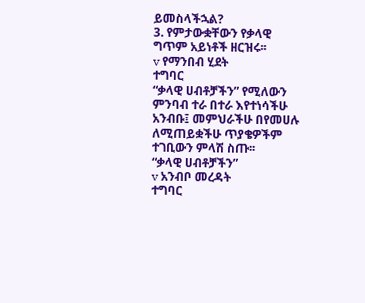ይመስላችኋል?
3. የምታውቋቸውን የቃላዊ ግጥም አይነቶች ዘርዝሩ፡፡
v የማንበብ ሂደት
ተግባር
“ቃላዊ ሀብቶቻችን” የሚለውን ምንባብ ተራ በተራ እየተነሳችሁ
አንብቡ፤ መምህራችሁ በየመሀሉ ለሚጠይቋችሁ ጥያቄዎችም
ተገቢውን ምላሽ ስጡ፡፡
“ቃላዊ ሀብቶቻችን”
v አንብቦ መረዳት
ተግባር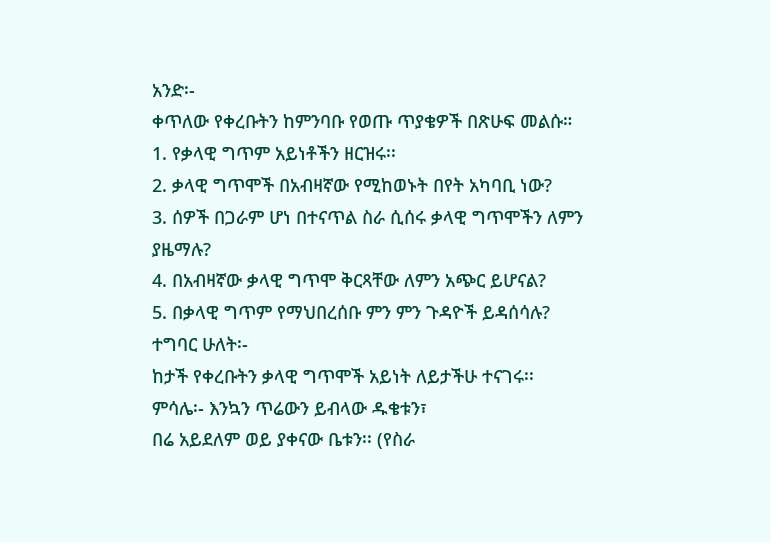አንድ፡-
ቀጥለው የቀረቡትን ከምንባቡ የወጡ ጥያቄዎች በጽሁፍ መልሱ።
1. የቃላዊ ግጥም አይነቶችን ዘርዝሩ፡፡
2. ቃላዊ ግጥሞች በአብዛኛው የሚከወኑት በየት አካባቢ ነው?
3. ሰዎች በጋራም ሆነ በተናጥል ስራ ሲሰሩ ቃላዊ ግጥሞችን ለምን
ያዜማሉ?
4. በአብዛኛው ቃላዊ ግጥሞ ቅርጻቸው ለምን አጭር ይሆናል?
5. በቃላዊ ግጥም የማህበረሰቡ ምን ምን ጉዳዮች ይዳሰሳሉ?
ተግባር ሁለት፡-
ከታች የቀረቡትን ቃላዊ ግጥሞች አይነት ለይታችሁ ተናገሩ፡፡
ምሳሌ፡- እንኳን ጥሬውን ይብላው ዱቄቱን፣
በሬ አይደለም ወይ ያቀናው ቤቱን፡፡ (የስራ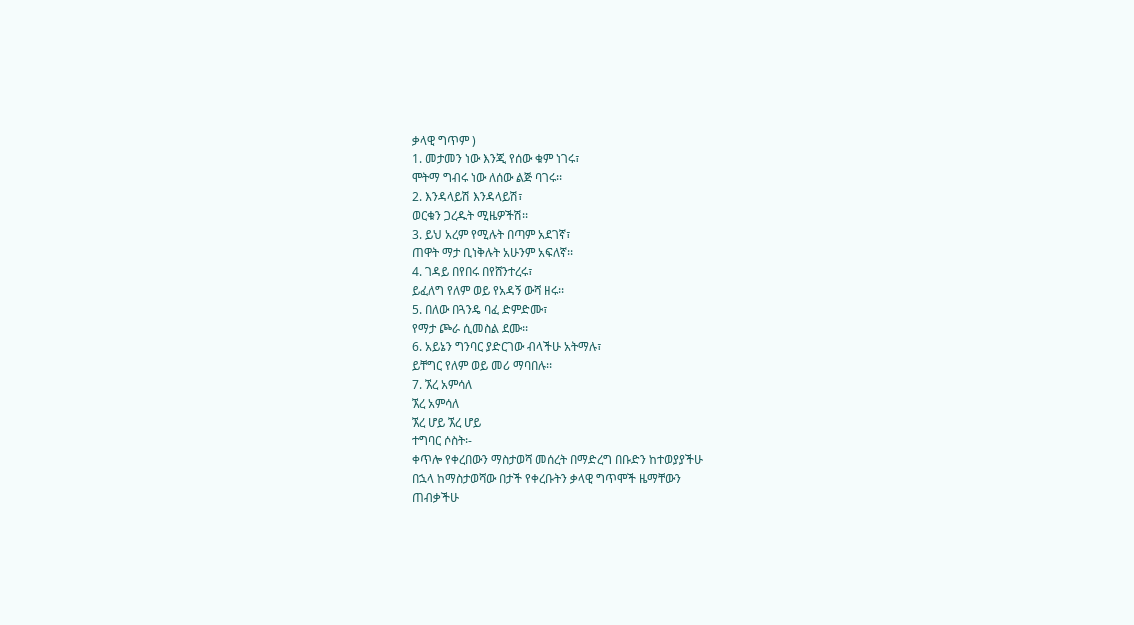ቃላዊ ግጥም )
1. መታመን ነው እንጂ የሰው ቁም ነገሩ፣
ሞትማ ግብሩ ነው ለሰው ልጅ ባገሩ፡፡
2. እንዳላይሽ እንዳላይሽ፣
ወርቁን ጋረዱት ሚዜዎችሽ፡፡
3. ይህ አረም የሚሉት በጣም አደገኛ፣
ጠዋት ማታ ቢነቅሉት አሁንም አፍለኛ፡፡
4. ገዳይ በየበሩ በየሸንተረሩ፣
ይፈለግ የለም ወይ የአዳኝ ውሻ ዘሩ፡፡
5. በለው በጓንዴ ባፈ ድምድሙ፣
የማታ ጮራ ሲመስል ደሙ፡፡
6. አይኔን ግንባር ያድርገው ብላችሁ አትማሉ፣
ይቸግር የለም ወይ መሪ ማባበሉ፡፡
7. ኧረ አምሳለ
ኧረ አምሳለ
ኧረ ሆይ ኧረ ሆይ
ተግባር ሶስት፡-
ቀጥሎ የቀረበውን ማስታወሻ መሰረት በማድረግ በቡድን ከተወያያችሁ
በኋላ ከማስታወሻው በታች የቀረቡትን ቃላዊ ግጥሞች ዜማቸውን
ጠብቃችሁ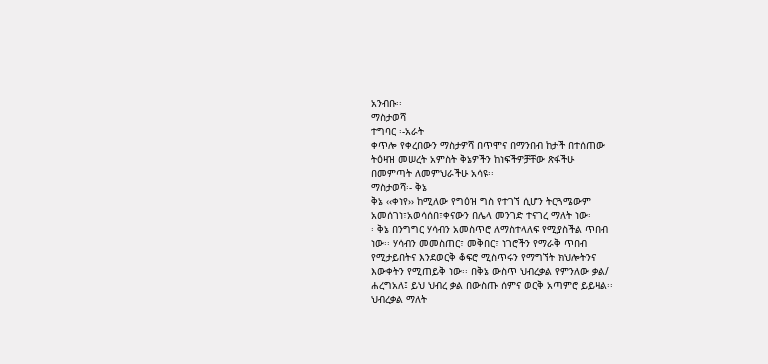አንብቡ፡፡
ማስታወሻ
ተግባር ፡-አራት
ቀጥሎ የቀረበውን ማስታዎሻ በጥሞና በማንበብ ከታች በተሰጠው
ትዕዛዝ መሠረት አምስት ቅኔዎችን ከነፍችዎቻቸው ጽፋችሁ
በመምጣት ለመምህራችሁ አሳዩ፡፡
ማስታወሻ፡- ቅኔ
ቅኔ ‹‹ቀነየ›› ከሚለው የግዕዝ ግስ የተገኘ ሲሆን ትርጓሜውም
አመሰገነ፣አወሳሰበ፣ቀናውን በሌላ መንገድ ተናገረ ማለት ነው፡
፡ ቅኔ በንግግር ሃሳብን አመስጥሮ ለማስተላለፍ የሚያስችል ጥበብ
ነው፡፡ ሃሳብን መመስጠር፣ መቅበር፣ ነገሮችን የማራቅ ጥበብ
የሚታይበትና እንደወርቅ ቆፍሮ ሚስጥሩን የማግኘት ክህሎትንና
እውቀትን የሚጠይቅ ነው፡፡ በቅኔ ውስጥ ህብረቃል የምንለው ቃል/
ሐረግአለ፤ ይህ ህብረ ቃል በውስጡ ሰምና ወርቅ አጣምሮ ይይዛል፡፡
ህብረቃል ማለት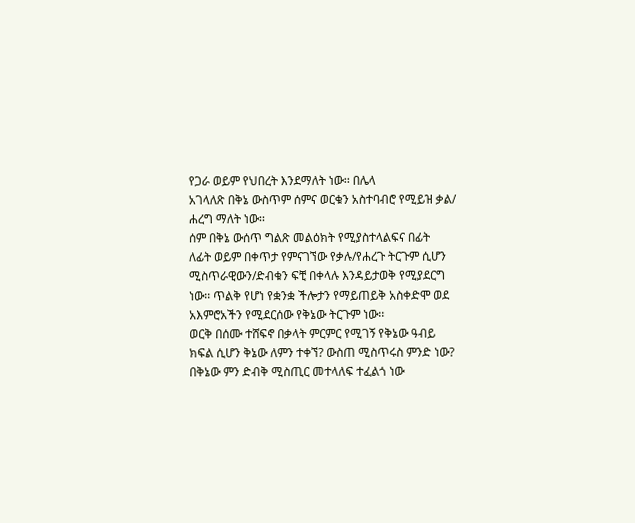የጋራ ወይም የህበረት እንደማለት ነው፡፡ በሌላ
አገላለጽ በቅኔ ውስጥም ሰምና ወርቁን አስተባብሮ የሚይዝ ቃል/
ሐረግ ማለት ነው፡፡
ሰም በቅኔ ውሰጥ ግልጽ መልዕክት የሚያስተላልፍና በፊት
ለፊት ወይም በቀጥታ የምናገኘው የቃሉ/የሐረጉ ትርጉም ሲሆን
ሚስጥራዊውን/ድብቁን ፍቺ በቀላሉ እንዳይታወቅ የሚያደርግ
ነው፡፡ ጥልቅ የሆነ የቋንቋ ችሎታን የማይጠይቅ አስቀድሞ ወደ
አእምሮአችን የሚደርሰው የቅኔው ትርጉም ነው፡፡
ወርቅ በሰሙ ተሸፍኖ በቃላት ምርምር የሚገኝ የቅኔው ዓብይ
ክፍል ሲሆን ቅኔው ለምን ተቀኘ? ውስጠ ሚስጥሩስ ምንድ ነው?
በቅኔው ምን ድብቅ ሚስጢር መተላለፍ ተፈልጎ ነው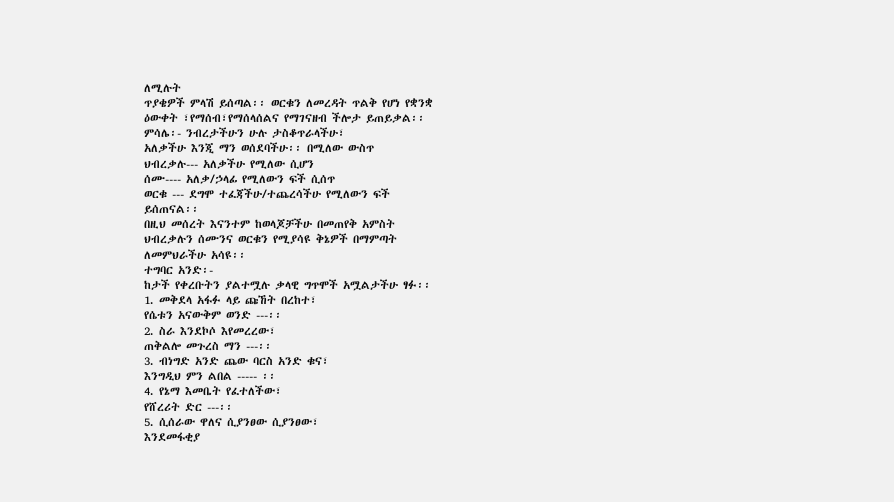ለሚሉት
ጥያቄዎች ምላሽ ይሰጣል፡፡ ወርቁን ለመረዳት ጥልቅ የሆነ የቋንቋ
ዕውቀት ፣የማሰብ፣የማሰላሰልና የማገናዘብ ችሎታ ይጠይቃል፡፡
ምሳሌ፡- ንብረታችሁን ሁሉ ታስቆጥራላችሁ፣
አለቃችሁ እንጂ ማን ወሰደባችሁ፡፡ በሚለው ውስጥ
ህብረቃሉ--- አለቃችሁ የሚለው ሲሆን
ሰሙ---- አለቃ/ኃላፊ የሚለውን ፍች ሲሰጥ
ወርቁ --- ደግሞ ተፈጃችሁ/ተጨረሳችሁ የሚለውን ፍች
ይሰጠናል፡፡
በዚህ መሰረት እናንተም ከወላጆቻችሁ በመጠየቅ አምስት
ህብረቃሉን ሰሙንና ወርቁን የሚያሳዩ ቅኔዎች በማምጣት
ለመምህራችሁ አሳዩ፡፡
ተግባር አንድ፡-
ከታች የቀረቡትን ያልተሟሉ ቃላዊ ግጥሞች አሟልታችሁ ፃፉ፡፡
1. መቅደላ አፋፉ ላይ ጩኸት በረከተ፣
የሴቱን አናውቅም ወንድ ---፡፡
2. ስራ እንደኮሶ እየመረረው፣
ጠቅልሎ መጉረስ ማን ---፡፡
3. ብነግድ አንድ ጨው ባርስ አንድ ቁና፣
እንግዲህ ምን ልበል ----- ፡፡
4. የኔማ እመቤት የፈተለችው፣
የሸረሪት ድር ---፡፡
5. ሲሰራው ዋለና ሲያንፀው ሲያንፀው፣
እንደመፋቂያ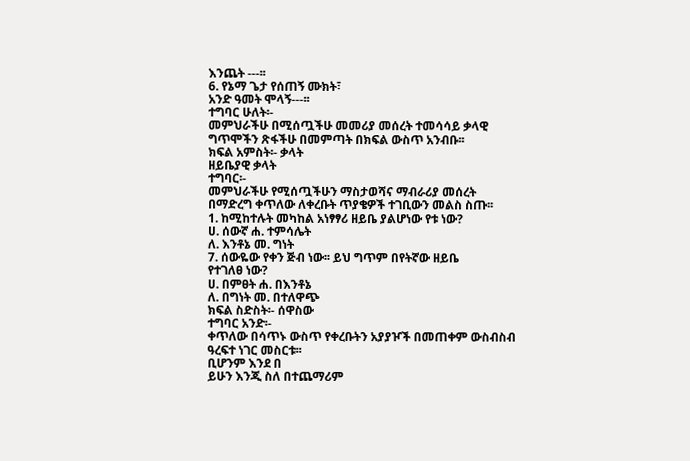እንጨት ---፡፡
6. የኔማ ጌታ የሰጠኝ ሙክት፣
አንድ ዓመት ሞላኝ---፡፡
ተግባር ሁለት፡-
መምህራችሁ በሚሰጧችሁ መመሪያ መሰረት ተመሳሳይ ቃላዊ
ግጥሞችን ጽፋችሁ በመምጣት በክፍል ውስጥ አንብቡ፡፡
ክፍል አምስት፡- ቃላት
ዘይቤያዊ ቃላት
ተግባር፡-
መምህራችሁ የሚሰጧችሁን ማስታወሻና ማብራሪያ መሰረት
በማድረግ ቀጥለው ለቀረቡት ጥያቄዎች ተገቢውን መልስ ስጡ፡፡
1. ከሚከተሉት መካከል አነፃፃሪ ዘይቤ ያልሆነው የቱ ነው?
ሀ. ሰውኛ ሐ. ተምሳሌት
ለ. እንቶኔ መ. ግነት
7. ሰውዬው የቀን ጅብ ነው፡፡ ይህ ግጥም በየትኛው ዘይቤ
የተገለፀ ነው?
ሀ. በምፀት ሐ. በእንቶኔ
ለ. በግነት መ. በተለዋጭ
ክፍል ስድስት፡- ሰዋስው
ተግባር አንድ፡-
ቀጥለው በሳጥኑ ውስጥ የቀረቡትን አያያዦች በመጠቀም ውስብስብ
ዓረፍተ ነገር መስርቱ፡፡
ቢሆንም እንደ በ
ይሁን እንጂ ስለ በተጨማሪም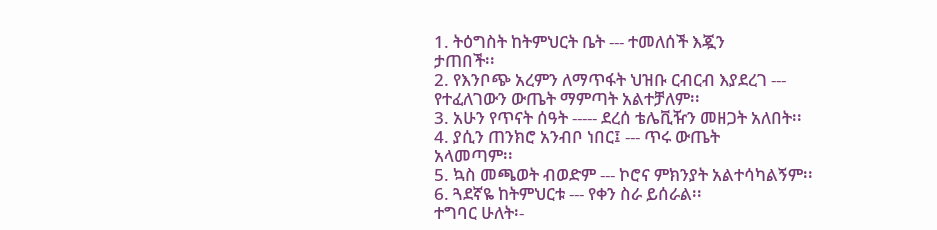1. ትዕግስት ከትምህርት ቤት --- ተመለሰች እጇን
ታጠበች፡፡
2. የእንቦጭ አረምን ለማጥፋት ህዝቡ ርብርብ እያደረገ ---
የተፈለገውን ውጤት ማምጣት አልተቻለም፡፡
3. አሁን የጥናት ሰዓት ----- ደረሰ ቴሌቪዥን መዘጋት አለበት፡፡
4. ያሲን ጠንክሮ አንብቦ ነበር፤ --- ጥሩ ውጤት
አላመጣም፡፡
5. ኳስ መጫወት ብወድም --- ኮሮና ምክንያት አልተሳካልኝም፡፡
6. ጓደኛዬ ከትምህርቱ --- የቀን ስራ ይሰራል፡፡
ተግባር ሁለት፡-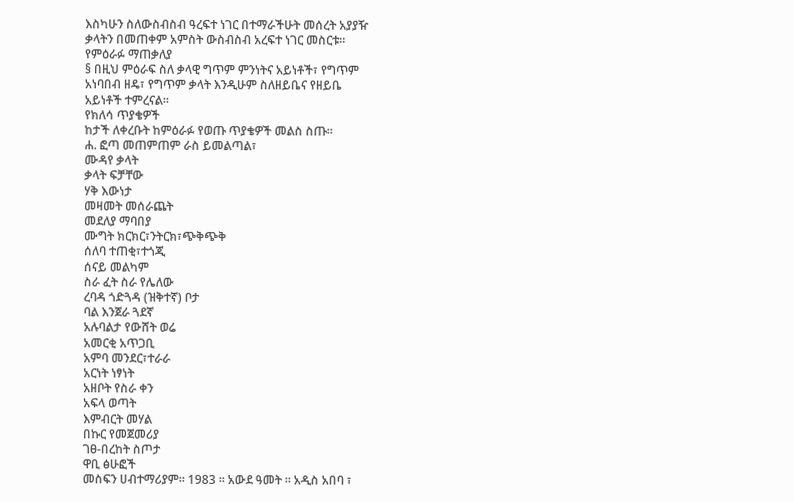እስካሁን ስለውስብስብ ዓረፍተ ነገር በተማራችሁት መሰረት አያያዥ
ቃላትን በመጠቀም አምስት ውስብስብ አረፍተ ነገር መስርቱ፡፡
የምዕራፉ ማጠቃለያ
§ በዚህ ምዕራፍ ስለ ቃላዊ ግጥም ምንነትና አይነቶች፣ የግጥም
አነባበብ ዘዴ፣ የግጥም ቃላት እንዲሁም ስለዘይቤና የዘይቤ
አይነቶች ተምረናል፡፡
የክለሳ ጥያቄዎች
ከታች ለቀረቡት ከምዕራፉ የወጡ ጥያቄዎች መልስ ስጡ፡፡
ሐ. ፎጣ መጠምጠም ራስ ይመልጣል፣
ሙዳየ ቃላት
ቃላት ፍቻቸው
ሃቅ እውነታ
መዛመት መሰራጨት
መደለያ ማባበያ
ሙግት ክርክር፣ንትርክ፣ጭቅጭቅ
ሰለባ ተጠቂ፣ተጎጂ
ሰናይ መልካም
ስራ ፈት ስራ የሌለው
ረባዳ ጎድጓዳ (ዝቅተኛ) ቦታ
ባል እንጀራ ጓደኛ
አሉባልታ የውሸት ወሬ
አመርቂ አጥጋቢ
አምባ መንደር፣ተራራ
አርነት ነፃነት
አዘቦት የስራ ቀን
አፍላ ወጣት
እምብርት መሃል
በኩር የመጀመሪያ
ገፀ-በረከት ስጦታ
ዋቢ ፅሁፎች
መስፍን ሀብተማሪያም፡፡ 1983 ፡፡ አውደ ዓመት ፡፡ አዲስ አበባ ፣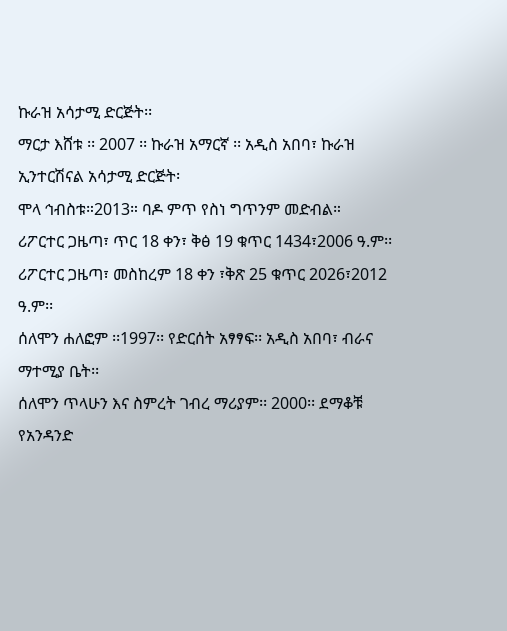ኩራዝ አሳታሚ ድርጅት፡፡
ማርታ እሸቱ ፡፡ 2007 ፡፡ ኩራዝ አማርኛ ፡፡ አዲስ አበባ፣ ኩራዝ
ኢንተርሽናል አሳታሚ ድርጅት፡
ሞላ ኅብስቱ።2013። ባዶ ምጥ የስነ ግጥንም መድብል።
ሪፖርተር ጋዜጣ፣ ጥር 18 ቀን፣ ቅፅ 19 ቁጥር 1434፣2006 ዓ.ም፡፡
ሪፖርተር ጋዜጣ፣ መስከረም 18 ቀን ፣ቅጽ 25 ቁጥር 2026፣2012
ዓ.ም፡፡
ሰለሞን ሐለፎም ፡፡1997፡፡ የድርሰት አፃፃፍ፡፡ አዲስ አበባ፣ ብራና
ማተሚያ ቤት፡፡
ሰለሞን ጥላሁን እና ስምረት ገብረ ማሪያም፡፡ 2000፡፡ ደማቆቹ
የአንዳንድ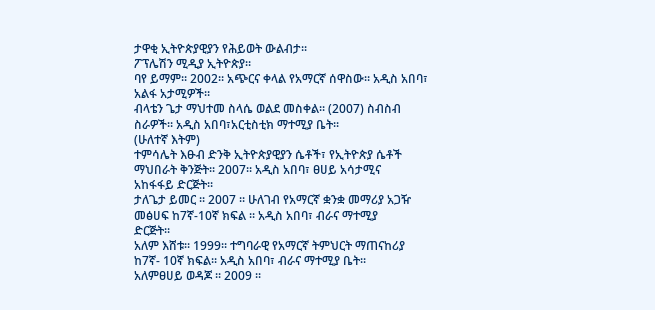ታዋቂ ኢትዮጵያዊያን የሕይወት ውልብታ፡፡
ፖፕሌሽን ሚዲያ ኢትዮጵያ።
ባየ ይማም። 2002። አጭርና ቀላል የአማርኛ ሰዋስው። አዲስ አበባ፣
አልፋ አታሚዎች።
ብላቴን ጌታ ማህተመ ስላሴ ወልደ መስቀል፡፡ (2007) ስብስብ
ስራዎች። አዲስ አበባ፣አርቲስቲክ ማተሚያ ቤት፡፡
(ሁለተኛ እትም)
ተምሳሌት እፁብ ድንቅ ኢትዮጵያዊያን ሴቶች፣ የኢትዮጵያ ሴቶች
ማህበራት ቅንጅት፡፡ 2007፡፡ አዲስ አበባ፣ ፀሀይ አሳታሚና
አከፋፋይ ድርጅት፡፡
ታለጌታ ይመር ፡፡ 2007 ፡፡ ሁለገብ የአማርኛ ቋንቋ መማሪያ አጋዥ
መፅሀፍ ከ7ኛ-10ኛ ክፍል ፡፡ አዲስ አበባ፣ ብራና ማተሚያ
ድርጅት፡፡
አለም እሸቱ፡፡ 1999፡፡ ተግባራዊ የአማርኛ ትምህርት ማጠናከሪያ
ከ7ኛ- 10ኛ ክፍል፡፡ አዲስ አበባ፣ ብራና ማተሚያ ቤት፡፡
አለምፀሀይ ወዳጆ ፡፡ 2009 ፡፡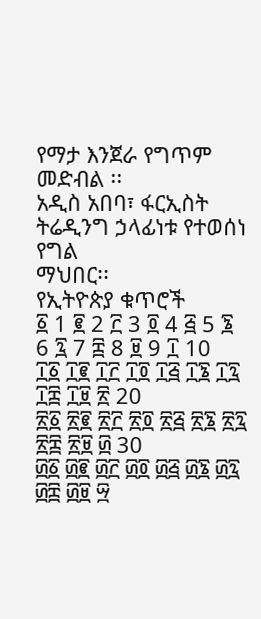የማታ እንጀራ የግጥም መድብል ፡፡
አዲስ አበባ፣ ፋርኢስት ትሬዲንግ ኃላፊነቱ የተወሰነ የግል
ማህበር፡፡
የኢትዮጵያ ቁጥሮች
፩ 1 ፪ 2 ፫ 3 ፬ 4 ፭ 5 ፮ 6 ፯ 7 ፰ 8 ፱ 9 ፲ 10
፲፩ ፲፪ ፲፫ ፲፬ ፲፭ ፲፮ ፲፯ ፲፰ ፲፱ ፳ 20
፳፩ ፳፪ ፳፫ ፳፬ ፳፭ ፳፮ ፳፯ ፳፰ ፳፱ ፴ 30
፴፩ ፴፪ ፴፫ ፴፬ ፴፭ ፴፮ ፴፯ ፴፰ ፴፱ ፵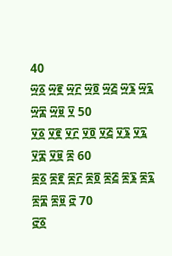40
፵፩ ፵፪ ፵፫ ፵፬ ፵፭ ፵፮ ፵፯ ፵፰ ፵፱ ፶ 50
፶፩ ፶፪ ፶፫ ፶፬ ፶፭ ፶፮ ፶፯ ፶፰ ፶፱ ፷ 60
፷፩ ፷፪ ፷፫ ፷፬ ፷፭ ፷፮ ፷፯ ፷፰ ፷፱ ፸ 70
፸፩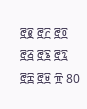፸፪ ፸፫ ፸፬ ፸፭ ፸፮ ፸፯ ፸፰ ፸፱ ፹ 80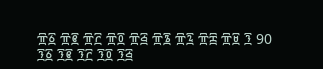፹፩ ፹፪ ፹፫ ፹፬ ፹፭ ፹፮ ፹፯ ፹፰ ፹፱ ፺ 90
፺፩ ፺፪ ፺፫ ፺፬ ፺፭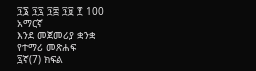፺፮ ፺፯ ፺፰ ፺፱ ፻ 100
አማርኛ
እንደ መጀመሪያ ቋንቋ
የተማሪ መጽሐፍ
፯ኛ(7) ክፍል